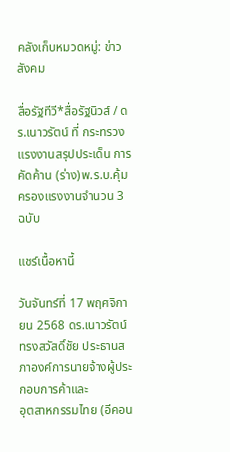คลังเก็บหมวดหมู่: ข่าวสังคม

สื่อรัฐทีวี*สื่อรัฐนิวส์ / ดร.เนาวรัตน์ ที่ กระทรวงแรงงานสรุปประเด็น การคัดค้าน (ร่าง)พ.ร.บ.คุ้มครองแรงงานจำนวน 3 ฉบับ

แชร์เนื้อหานี้

วันจันทร์ที่ 17 พฤศจิกายน 2568 ดร.เนาวรัตน์ ทรงสวัสดิ์ชัย ประธานสภาองค์การนายจ้างผู้ประกอบการค้าและ
อุตสาหกรรมไทย (อีคอน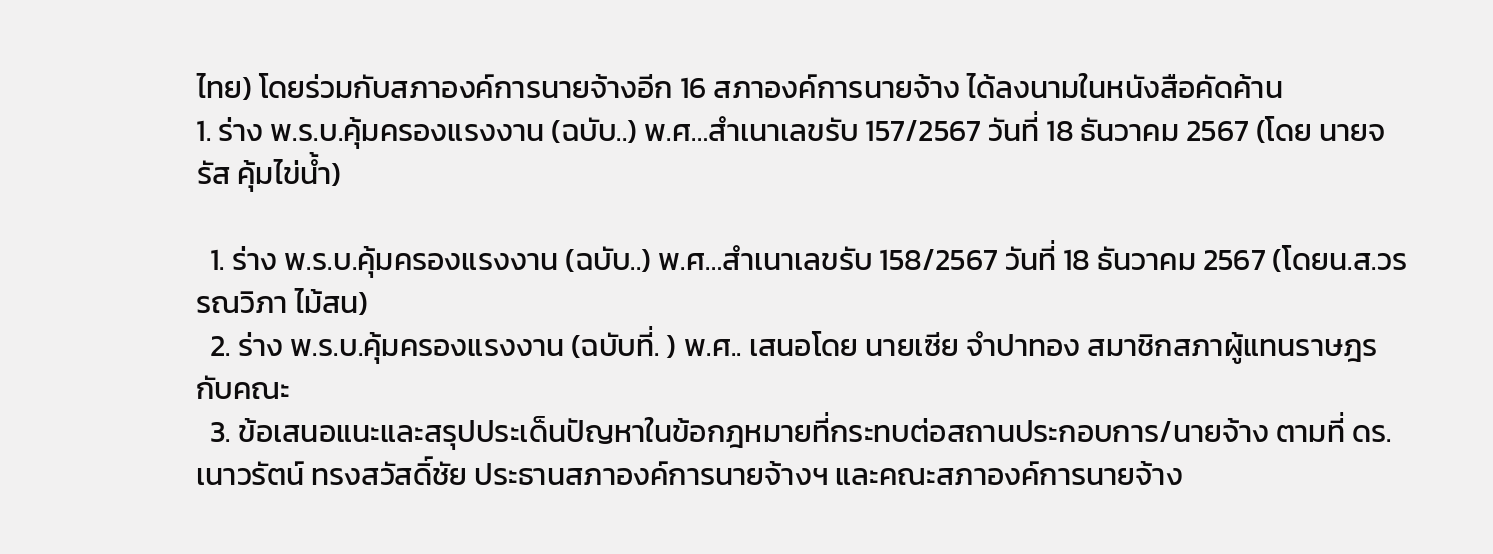ไทย) โดยร่วมกับสภาองค์การนายจ้างอีก 16 สภาองค์การนายจ้าง ได้ลงนามในหนังสือคัดค้าน
1. ร่าง พ.ร.บ.คุ้มครองแรงงาน (ฉบับ..) พ.ศ…สำเนาเลขรับ 157/2567 วันที่ 18 ธันวาคม 2567 (โดย นายจรัส คุ้มไข่น้ำ)

  1. ร่าง พ.ร.บ.คุ้มครองแรงงาน (ฉบับ..) พ.ศ…สำเนาเลขรับ 158/2567 วันที่ 18 ธันวาคม 2567 (โดยน.ส.วรรณวิภา ไม้สน)
  2. ร่าง พ.ร.บ.คุ้มครองแรงงาน (ฉบับที่. ) พ.ศ.. เสนอโดย นายเซีย จำปาทอง สมาชิกสภาผู้แทนราษฎร กับคณะ
  3. ข้อเสนอแนะและสรุปประเด็นปัญหาในข้อกฎหมายที่กระทบต่อสถานประกอบการ/นายจ้าง ตามที่ ดร.เนาวรัตน์ ทรงสวัสดิ์ชัย ประธานสภาองค์การนายจ้างฯ และคณะสภาองค์การนายจ้าง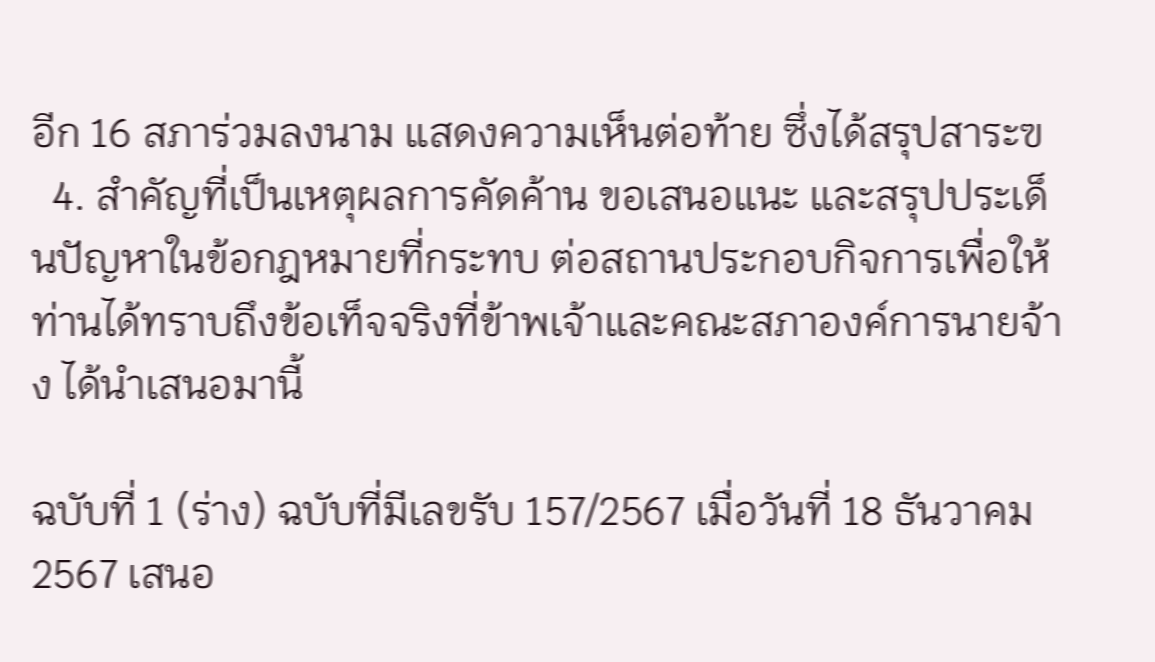อีก 16 สภาร่วมลงนาม แสดงความเห็นต่อท้าย ซึ่งได้สรุปสาระฃ
  4. สำคัญที่เป็นเหตุผลการคัดค้าน ขอเสนอแนะ และสรุปประเด็นปัญหาในข้อกฎหมายที่กระทบ ต่อสถานประกอบกิจการเพื่อให้ท่านได้ทราบถึงข้อเท็จจริงที่ข้าพเจ้าและคณะสภาองค์การนายจ้าง ได้นำเสนอมานี้

ฉบับที่ 1 (ร่าง) ฉบับที่มีเลขรับ 157/2567 เมื่อวันที่ 18 ธันวาคม 2567 เสนอ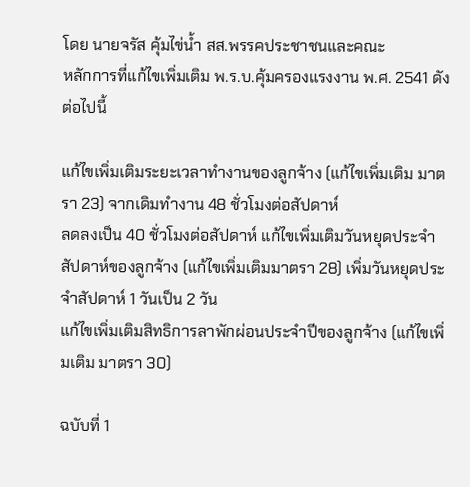โดย นายจรัส คุ้มไข่น้ำ สส.พรรคประชาชนและคณะ
หลักการที่แก้ไขเพิ่มเติม พ.ร.บ.คุ้มครองแรงงาน พ.ศ. 2541 ดังต่อไปนี้

แก้ไขเพิ่มเติมระยะเวลาทำงานของลูกจ้าง (แก้ไขเพิ่มเติม มาตรา 23) จากเดิมทำงาน 48 ชั่วโมงต่อสัปดาห์
ลดลงเป็น 40 ชั่วโมงต่อสัปดาห์ แก้ไขเพิ่มเติมวันหยุดประจำสัปดาห์ของลูกจ้าง (แก้ไขเพิ่มเติมมาตรา 28) เพิ่มวันหยุดประจำสัปดาห์ 1 วันเป็น 2 วัน
แก้ไขเพิ่มเติมสิทธิการลาพักผ่อนประจำปีของลูกจ้าง (แก้ไขเพิ่มเติม มาตรา 30)

ฉบับที่ 1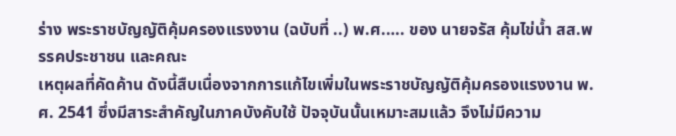ร่าง พระราชบัญญัติคุ้มครองแรงงาน (ฉบับที่ ..) พ.ศ.…. ของ นายจรัส คุ้มไข่น้ำ สส.พรรคประชาชน และคณะ
เหตุผลที่คัดค้าน ดังนี้สืบเนื่องจากการแก้ไขเพิ่มในพระราชบัญญัติคุ้มครองแรงงาน พ.ศ. 2541 ซึ่งมีสาระสำคัญในภาคบังคับใช้ ปัจจุบันนั้นเหมาะสมแล้ว จึงไม่มีความ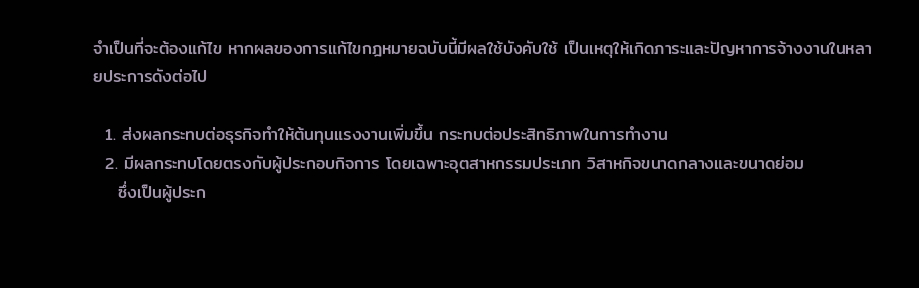จำเป็นที่จะต้องแก้ไข หากผลของการแก้ไขกฎหมายฉบับนี้มีผลใช้บังคับใช้ เป็นเหตุให้เกิดภาระและปัญหาการจ้างงานในหลายประการดังต่อไป

  1. ส่งผลกระทบต่อธุรกิจทำให้ต้นทุนแรงงานเพิ่มขึ้น กระทบต่อประสิทธิภาพในการทำงาน
  2. มีผลกระทบโดยตรงกับผู้ประกอบกิจการ โดยเฉพาะอุตสาหกรรมประเภท วิสาหกิจขนาดกลางและขนาดย่อม
    ซึ่งเป็นผู้ประก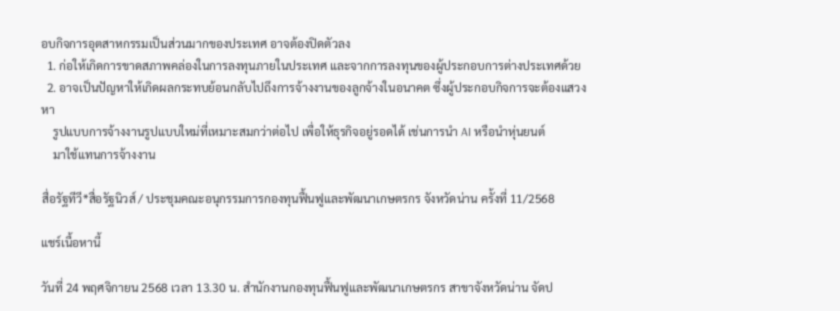อบกิจการอุตสาหกรรมเป็นส่วนมากของประเทศ อาจต้องปิดตัวลง
  1. ก่อให้เกิดการขาดสภาพคล่องในการลงทุนภายในประเทศ และจากการลงทุนของผู้ประกอบการต่างประเทศด้วย
  2. อาจเป็นปัญหาให้เกิดผลกระทบย้อนกลับไปถึงการจ้างงานของลูกจ้างในอนาคต ซึ่งผู้ประกอบกิจการจะต้องแสวงหา
    รูปแบบการจ้างงานรูปแบบใหม่ที่เหมาะสมกว่าต่อไป เพื่อให้ธุรกิจอยู่รอดได้ เช่นการนำ AI หรือนำหุ่นยนต์
    มาใช้แทนการจ้างงาน

สื่อรัฐทีวี*สื่อรัฐนิวส์ / ประชุมคณะอนุกรรมการกองทุนฟื้นฟูและพัฒนาเกษตรกร จังหวัดน่าน ครั้งที่ 11/2568

แชร์เนื้อหานี้

วันที่ 24 พฤศจิกายน 2568 เวลา 13.30 น. สำนักงานกองทุนฟื้นฟูและพัฒนาเกษตรกร สาขาจังหวัดน่าน จัดป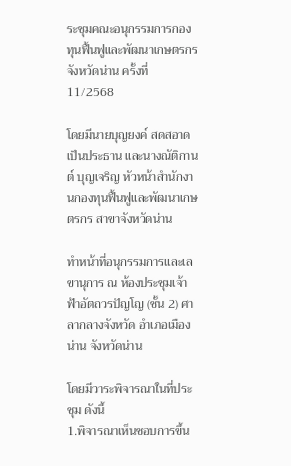ระชุมคณะอนุกรรมการกองทุนฟื้นฟูและพัฒนาเกษตรกร จังหวัดน่าน ครั้งที่ 11/2568

โดยมีนายบุญยงค์ สดสอาด เป็นประธาน และนางณัติกานต์ บุญเจริญ หัวหน้าสำนักงานกองทุนฟื้นฟูและพัฒนาเกษตรกร สาขาจังหวัดน่าน

ทำหน้าที่อนุกรรมการและเลขานุการ ณ ห้องประชุมเจ้าฟ้าอัตถวรปัญโญ (ชั้น 2) ศาลากลางจังหวัด อำเภอเมืองน่าน จังหวัดน่าน

โดยมีวาระพิจารณาในที่ประชุม ดังนี้
1.พิจารณาเห็นชอบการขึ้น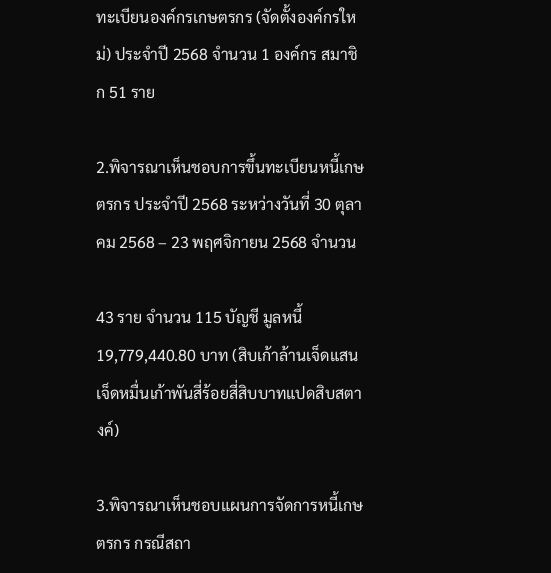ทะเบียนองค์กรเกษตรกร (จัดตั้งองค์กรใหม่) ประจำปี 2568 จำนวน 1 องค์กร สมาชิก 51 ราย

2.พิจารณาเห็นชอบการขึ้นทะเบียนหนี้เกษตรกร ประจำปี 2568 ระหว่างวันที่ 30 ตุลาคม 2568 – 23 พฤศจิกายน 2568 จำนวน

43 ราย จำนวน 115 บัญชี มูลหนี้ 19,779,440.80 บาท (สิบเก้าล้านเจ็ดแสนเจ็ดหมื่นเก้าพันสี่ร้อยสี่สิบบาทแปดสิบสตางค์)

3.พิจารณาเห็นชอบแผนการจัดการหนี้เกษตรกร กรณีสถา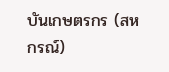บันเกษตรกร (สหกรณ์)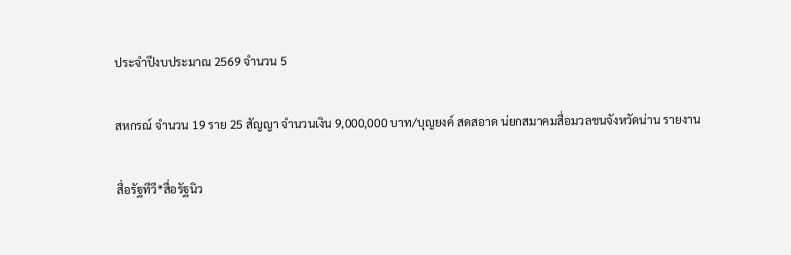ประจำปีงบประมาณ 2569 จำนวน 5

สหกรณ์ จำนวน 19 ราย 25 สัญญา จำนวนเงิน 9,000,000 บาท/บุญยงค์ สดสอาด น่ยกสมาคมสื่อมวลชนจังหวัดน่าน รายงาน

สื่อรัฐทีวี*สื่อรัฐนิว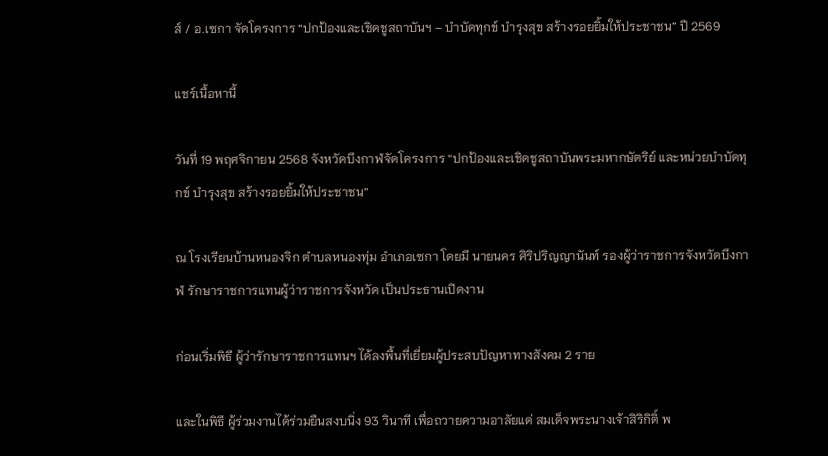ส์ / อ.เซกา จัดโครงการ “ปกป้องและเชิดชูสถาบันฯ – บำบัดทุกข์ บำรุงสุข สร้างรอยยิ้มให้ประชาชน” ปี 2569

แชร์เนื้อหานี้

วันที่ 19 พฤศจิกายน 2568 จังหวัดบึงกาฬจัดโครงการ “ปกป้องและเชิดชูสถาบันพระมหากษัตริย์ และหน่วยบำบัดทุกข์ บำรุงสุข สร้างรอยยิ้มให้ประชาชน”

ณ โรงเรียนบ้านหนองจิก ตำบลหนองทุ่ม อำเภอเซกา โดยมี นายนคร ศิริปริญญานันท์ รองผู้ว่าราชการจังหวัดบึงกาฬ รักษาราชการแทนผู้ว่าราชการจังหวัด เป็นประธานเปิดงาน

ก่อนเริ่มพิธี ผู้ว่ารักษาราชการแทนฯ ได้ลงพื้นที่เยี่ยมผู้ประสบปัญหาทางสังคม 2 ราย

และในพิธี ผู้ร่วมงานได้ร่วมยืนสงบนิ่ง 93 วินาที เพื่อถวายความอาลัยแด่ สมเด็จพระนางเจ้าสิริกิติ์ พ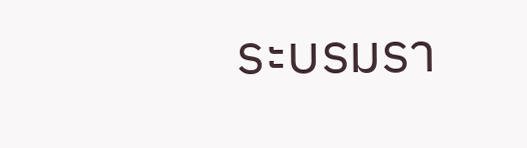ระบรมรา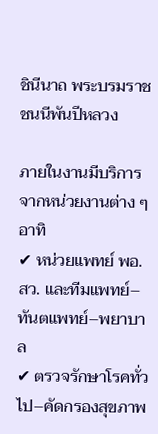ชินีนาถ พระบรมราชชนนีพันปีหลวง

ภายในงานมีบริการจากหน่วยงานต่าง ๆ อาทิ
✔ หน่วยแพทย์ พอ.สว. และทีมแพทย์–ทันตแพทย์–พยาบาล
✔ ตรวจรักษาโรคทั่วไป–คัดกรองสุขภาพ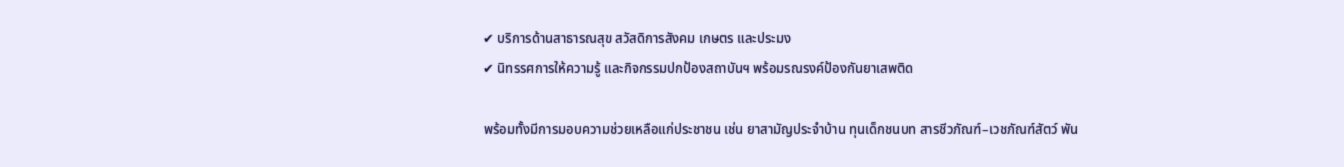✔ บริการด้านสาธารณสุข สวัสดิการสังคม เกษตร และประมง
✔ นิทรรศการให้ความรู้ และกิจกรรมปกป้องสถาบันฯ พร้อมรณรงค์ป้องกันยาเสพติด

พร้อมทั้งมีการมอบความช่วยเหลือแก่ประชาชน เช่น ยาสามัญประจำบ้าน ทุนเด็กชนบท สารชีวภัณฑ์–เวชภัณฑ์สัตว์ พัน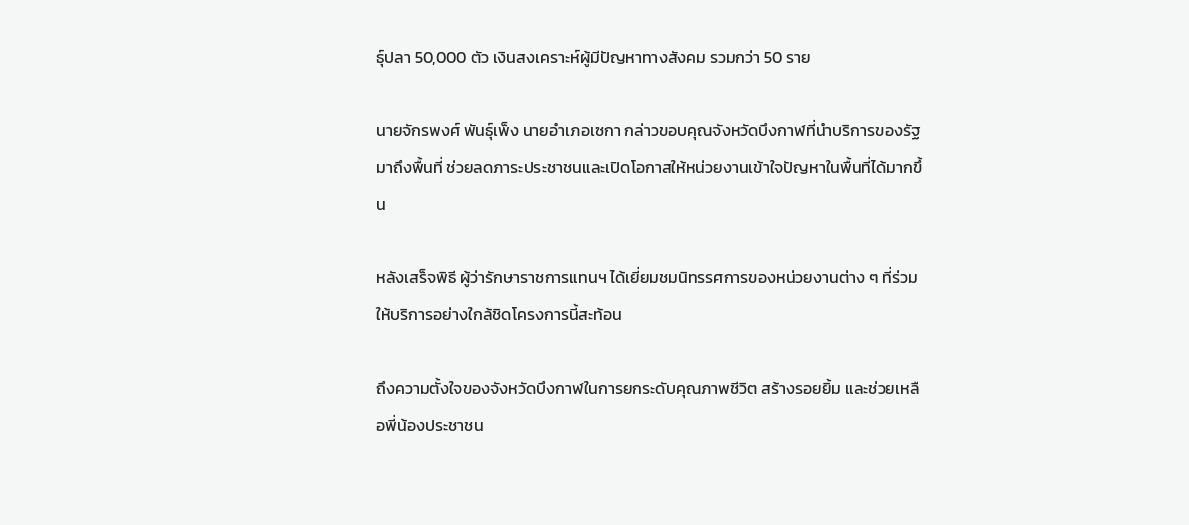ธุ์ปลา 50,000 ตัว เงินสงเคราะห์ผู้มีปัญหาทางสังคม รวมกว่า 50 ราย

นายจักรพงศ์ พันธุ์เพ็ง นายอำเภอเซกา กล่าวขอบคุณจังหวัดบึงกาฬที่นำบริการของรัฐมาถึงพื้นที่ ช่วยลดภาระประชาชนและเปิดโอกาสให้หน่วยงานเข้าใจปัญหาในพื้นที่ได้มากขึ้น

หลังเสร็จพิธี ผู้ว่ารักษาราชการแทนฯ ได้เยี่ยมชมนิทรรศการของหน่วยงานต่าง ๆ ที่ร่วมให้บริการอย่างใกล้ชิดโครงการนี้สะท้อน

ถึงความตั้งใจของจังหวัดบึงกาฬในการยกระดับคุณภาพชีวิต สร้างรอยยิ้ม และช่วยเหลือพี่น้องประชาชน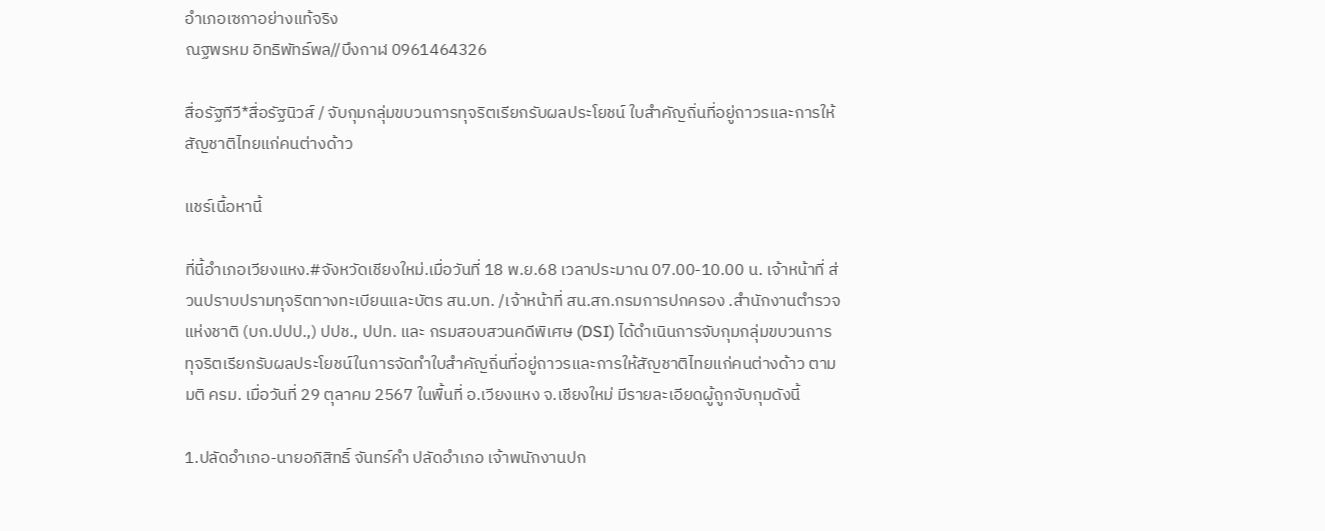อำเภอเซกาอย่างแท้จริง
ณฐพรหม อิทธิพัทธ์พล//บึงกาฬ 0961464326

สื่อรัฐทีวี*สื่อรัฐนิวส์ / จับกุมกลุ่มขบวนการทุจริตเรียกรับผลประโยชน์ ใบสําคัญถิ่นที่อยู่ถาวรและการให้สัญชาติไทยแก่คนต่างด้าว

แชร์เนื้อหานี้

ที่นี้อำเภอเวียงแหง.#จังหวัดเชียงใหม่.เมื่อวันที่ 18 พ.ย.68 เวลาประมาณ 07.00-10.00 น. เจ้าหน้าที่ ส่วนปราบปรามทุจริตทางทะเบียนและบัตร สน.บท. /เจ้าหน้าที่ สน.สก.กรมการปกครอง .สํานักงานตํารวจแห่งชาติ (บก.ปปป.,) ปปช., ปปท. และ กรมสอบสวนคดีพิเศษ (DSI) ได้ดำเนินการจับกุมกลุ่มขบวนการทุจริตเรียกรับผลประโยชน์ในการจัดทําใบสําคัญถิ่นที่อยู่ถาวรและการให้สัญชาติไทยแก่คนต่างด้าว ตามมติ ครม. เมื่อวันที่ 29 ตุลาคม 2567 ในพื้นที่ อ.เวียงแหง จ.เชียงใหม่ มีรายละเอียดผู้ถูกจับกุมดังนี้

1.ปลัดอำเภอ-นายอภิสิทธิ์ จันทร์คำ ปลัดอำเภอ เจ้าพนักงานปก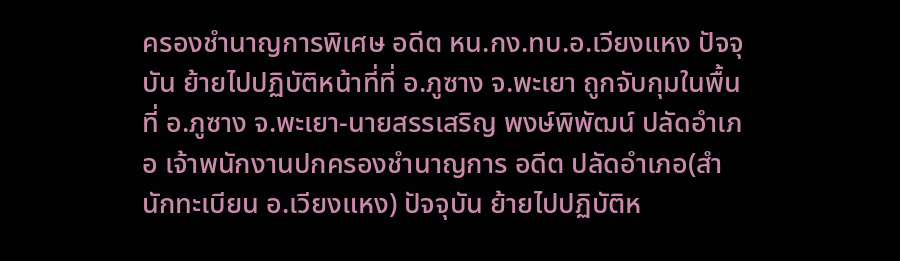ครองชำนาญการพิเศษ อดีต หน.กง.ทบ.อ.เวียงแหง ปัจจุบัน ย้ายไปปฏิบัติหน้าที่ที่ อ.ภูซาง จ.พะเยา ถูกจับกุมในพื้นที่ อ.ภูซาง จ.พะเยา-นายสรรเสริญ พงษ์พิพัฒน์ ปลัดอำเภอ เจ้าพนักงานปกครองชำนาญการ อดีต ปลัดอำเภอ(สำนักทะเบียน อ.เวียงแหง) ปัจจุบัน ย้ายไปปฏิบัติห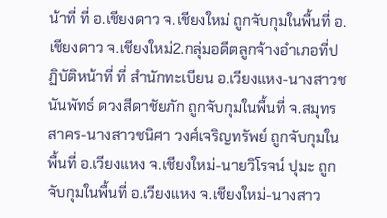น้าที่ ที่ อ.เชียงดาว จ.เชียงใหม่ ถูกจับกุมในพื้นที่ อ.เชียงดาว จ.เชียงใหม่2.กลุ่มอดีตลูกจ้างอำเภอที่ปฏิบัติหน้าที่ ที่ สำนักทะเบียน อ.เวียงแหง-นางสาวชนันพัทธ์ ดวงสีดาชัยภัก ถูกจับกุมในพื้นที่ จ.สมุทรสาคร-นางสาวชนิศา วงศ์เจริญทรัพย์ ถูกจับกุมในพื้นที่ อ.เวียงแหง จ.เชียงใหม่-นายวิโรจน์ ปุมะ ถูกจับกุมในพื้นที่ อ.เวียงแหง จ.เชียงใหม่-นางสาว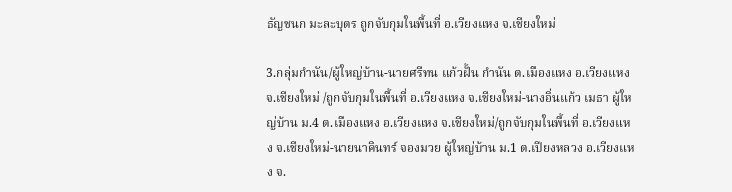ธัญชนก มะละบุตร ถูกจับกุมในพื้นที่ อ.เวียงแหง จ.เชียงใหม่

3.กลุ่มกำนัน/ผู้ใหญ่บ้าน-นายศรีทน แก้วฝั้น กำนัน ต.เมืองแหง อ.เวียงแหง จ.เชียงใหม่ /ถูกจับกุมในพื้นที่ อ.เวียงแหง จ.เชียงใหม่-นางอิ่นแก้ว เมธา ผู้ใหญ่บ้าน ม.4 ต.เมืองแหง อ.เวียงแหง จ.เชียงใหม่/ถูกจับกุมในพื้นที่ อ.เวียงแหง จ.เชียงใหม่-นายนาคินทร์ จองมวย ผู้ใหญ่บ้าน ม.1 ต.เปียงหลวง อ.เวียงแหง จ.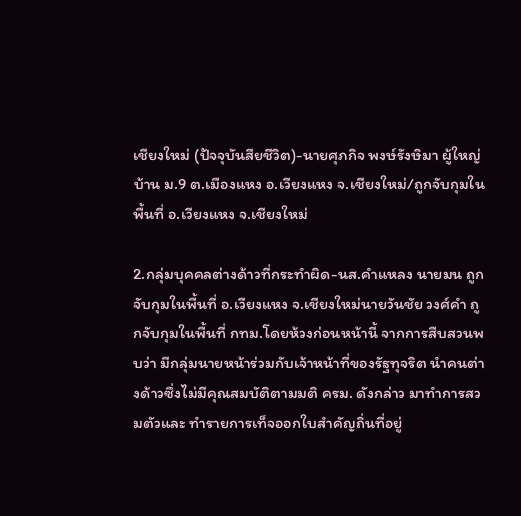เชียงใหม่ (ปัจจุบันสียชีวิต)-นายศุภกิจ พงษ์รังษิมา ผู้ใหญ่บ้าน ม.9 ต.เมืองแหง อ.เวียงแหง จ.เชียงใหม่/ถูกจับกุมในพื้นที่ อ.เวียงแหง จ.เชียงใหม่

2.กลุ่มบุคคลต่างด้าวที่กระทำผิด-นส.คำแหลง นายมน ถูกจับกุมในพื้นที่ อ.เวียงแหง จ.เชียงใหม่นายวันชัย วงศ์คำ ถูกจับกุมในพื้นที่ กทม.โดยห้วงก่อนหน้านี้ จากการสืบสวนพบว่า มีกลุ่มนายหน้าร่วมกับเจ้าหน้าที่ของรัฐทุจริต นําคนต่างด้าวซึ่งไม่มีคุณสมบัติตามมติ ครม. ดังกล่าว มาทําการสวมตัวและ ทํารายการเท็จออกใบสําคัญถิ่นที่อยู่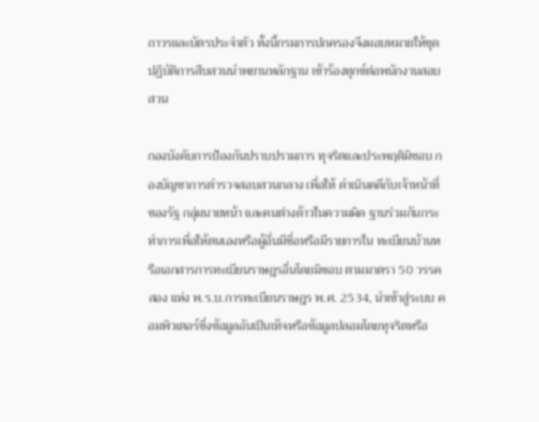ถาวรและบัตรประจําตัว ทั้งนี้กรมการปกครองจึงมอบหมายให้ชุดปฏิบัติการสืบสวนนําพยานหลักฐาน เข้าร้องทุกข์ต่อพนักงานสอบสวน

กองบังคับการป้องกันปราบปรามการ ทุจริตและประพฤติมิชอบ กองบัญชาการตํารวจสอบสวนกลาง เพื่อให้ ดําเนินคดีกับเจ้าหน้าที่ของรัฐ กลุ่มนายหน้า และคนต่างด้าวในความผิด ฐานร่วมกันกระทําการเพื่อให้ตนเองหรือผู้อื่นมีชื่อหรือมีรายการใน ทะเบียนบ้านหรือเอกสารการทะเบียนราษฎรอื่นโดยมิชอบ ตามมาตรา 50 วรรคสอง แห่ง พ.ร.บ.การทะเบียนราษฎร พ.ศ. 2534, นําเข้าสู่ระบบ คอมพิวเตอร์ซึ่งข้อมูลอันเป็นเท็จหรือข้อมูลปลอมโดยทุจริตหรือ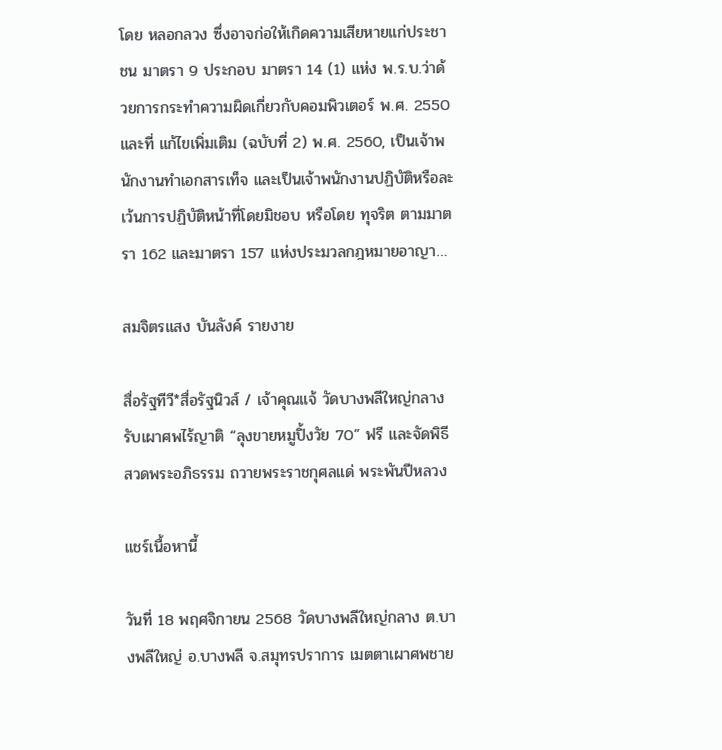โดย หลอกลวง ซึ่งอาจก่อให้เกิดความเสียหายแก่ประชาชน มาตรา 9 ประกอบ มาตรา 14 (1) แห่ง พ.ร.บ.ว่าด้วยการกระทําความผิดเกี่ยวกับคอมพิวเตอร์ พ.ศ. 2550 และที่ แก้ไขเพิ่มเติม (ฉบับที่ 2) พ.ศ. 2560, เป็นเจ้าพนักงานทําเอกสารเท็จ และเป็นเจ้าพนักงานปฏิบัติหรือละเว้นการปฏิบัติหน้าที่โดยมิชอบ หรือโดย ทุจริต ตามมาตรา 162 และมาตรา 157 แห่งประมวลกฎหมายอาญา…

สมจิตรแสง บันลังค์ รายงาย

สื่อรัฐทีวี*สื่อรัฐนิวส์ / เจ้าคุณแจ้ วัดบางพลีใหญ่กลาง รับเผาศพไร้ญาติ “ลุงขายหมูปิ้งวัย 70” ฟรี และจัดพิธีสวดพระอภิธรรม ถวายพระราชกุศลแด่ พระพันปีหลวง

แชร์เนื้อหานี้

วันที่ 18 พฤศจิกายน 2568 วัดบางพลีใหญ่กลาง ต.บางพลีใหญ่ อ.บางพลี จ.สมุทรปราการ เมตตาเผาศพชาย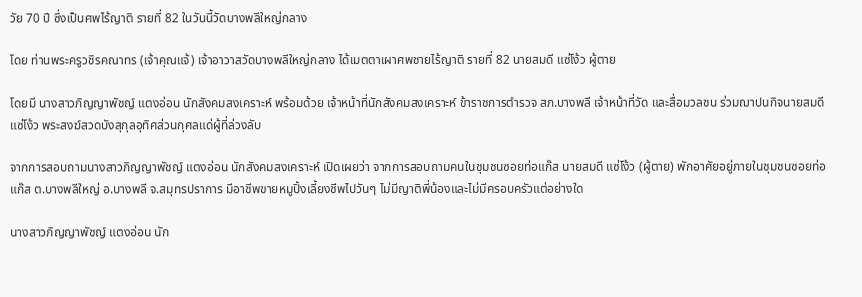วัย 70 ปี ซึ่งเป็นศพไร้ญาติ รายที่ 82 ในวันนี้วัดบางพลีใหญ่กลาง

โดย ท่านพระครูวชิรคณาทร (เจ้าคุณแจ้) เจ้าอาวาสวัดบางพลีใหญ่กลาง ได้เมตตาเผาศพชายไร้ญาติ รายที่ 82 นายสมดี แซ่โง้ว ผู้ตาย

โดยมี นางสาวภิญญาพัชญ์ แตงอ่อน นักสังคมสงเคราะห์ พร้อมด้วย เจ้าหน้าที่นักสังคมสงเคราะห์ ข้าราชการตำรวจ สภ.บางพลี เจ้าหน้าที่วัด และสื่อมวลชน ร่วมฌาปนกิจนายสมดี แซ่โง้ว พระสงฆ์สวดบังสุกุลอุทิศส่วนกุศลแด่ผู้ที่ล่วงลับ

จากการสอบถามนางสาวภิญญาพัชญ์ แตงอ่อน นักสังคมสงเคราะห์ เปิดเผยว่า จากการสอบถามคนในชุมชนซอยท่อแก๊ส นายสมดี แซ่โง้ว (ผู้ตาย) พักอาศัยอยู่ภายในชุมชนซอยท่อแก๊ส ต.บางพลีใหญ่ อ.บางพลี จ.สมุทรปราการ มีอาชีพขายหมูปิ้งเลี้ยงชีพไปวันๆ ไม่มีญาติพี่น้องและไม่มีครอบครัวแต่อย่างใด

นางสาวภิญญาพัชญ์ แตงอ่อน นัก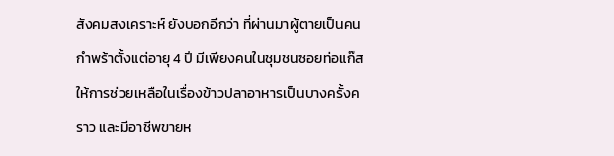สังคมสงเคราะห์ ยังบอกอีกว่า ที่ผ่านมาผู้ตายเป็นคนกำพร้าตั้งแต่อายุ 4 ปี มีเพียงคนในชุมชนซอยท่อแก๊สให้การช่วยเหลือในเรื่องข้าวปลาอาหารเป็นบางครั้งคราว และมีอาชีพขายห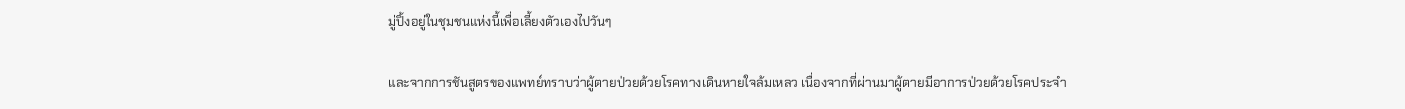มู่ปิ้งอยู่ในชุมชนแห่งนี้เพื่อเลี้ยงตัวเองไปวันๆ

และจากการชันสูตรของแพทย์ทราบว่าผู้ตายป่วยด้วยโรคทางเดินหายใจล้มเหลว เนื่องจากที่ผ่านมาผู้ตายมีอาการป่วยด้วยโรคประจำ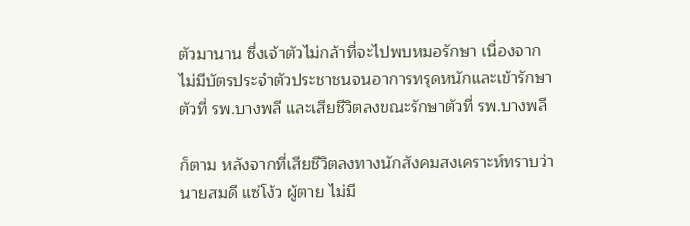ตัวมานาน ซึ่งเจ้าตัวไม่กล้าที่จะไปพบหมอรักษา เนื่องจากไม่มีบัตรประจำตัวประชาชนจนอาการทรุดหนักและเข้ารักษาตัวที่ รพ.บางพลี และเสียชีวิตลงขณะรักษาตัวที่ รพ.บางพลี

ก็ตาม หลังจากที่เสียชีวิตลงทางนักสังคมสงเคราะห์ทราบว่านายสมดี แซ่โง้ว ผู้ตาย ไม่มี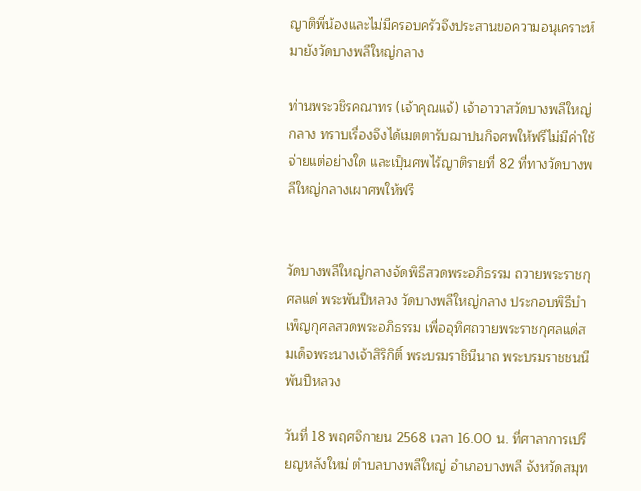ญาติพี่น้องและไม่มีครอบครัวจึงประสานขอความอนุเคราะห์มายังวัดบางพลีใหญ่กลาง

ท่านพระวชิรคณาทร (เจ้าคุณแจ้) เจ้าอาวาสวัดบางพลีใหญ่กลาง ทราบเรื่องจึงได้เมตตารับฌาปนกิจศพให้ฟรีไม่มีค่าใช้จ่ายแต่อย่างใด และเปฺ็นศพไร้ญาติรายที่ 82 ที่ทางวัดบางพลีใหญ่กลางเผาศพให้ฟรี


วัดบางพลีใหญ่กลางจัดพิธีสวดพระอภิธรรม ถวายพระราชกุศลแด่ พระพันปีหลวง วัดบางพลีใหญ่กลาง ประกอบพิธีบำเพ็ญกุศลสวดพระอภิธรรม เพื่ออุทิศถวายพระราชกุศลแด่สมเด็จพระนางเจ้าสิริกิติ์ พระบรมราชินีนาถ พระบรมราชชนนีพันปีหลวง

วันที่ 18 พฤศจิกายน 2568 เวลา 16.00 น. ที่ศาลาการเปรียญหลังใหม่ ตำบลบางพลีใหญ่ อำเภอบางพลี จังหวัดสมุท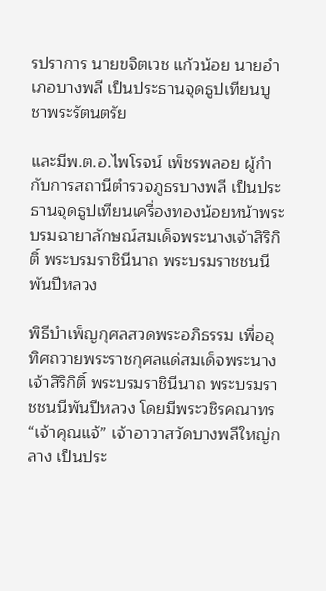รปราการ นายขจิตเวช แก้วน้อย นายอำเภอบางพลี เป็นประธานจุดธูปเทียนบูชาพระรัตนตรัย

และมีพ.ต.อ.ไพโรจน์ เพ็ชรพลอย ผู้กำกับการสถานีตำรวจภูธรบางพลี เป็นประธานจุดธูปเทียนเครื่องทองน้อยหน้าพระบรมฉายาลักษณ์สมเด็จพระนางเจ้าสิริกิติ์ พระบรมราชินีนาถ พระบรมราชชนนีพันปีหลวง

พิธีบำเพ็ญกุศลสวดพระอภิธรรม เพื่ออุทิศถวายพระราชกุศลแด่สมเด็จพระนางเจ้าสิริกิติ์ พระบรมราชินีนาถ พระบรมราชชนนีพันปีหลวง โดยมีพระวชิรคณาทร “เจ้าคุณแจ้” เจ้าอาวาสวัดบางพลีใหญ่กลาง เป็นประ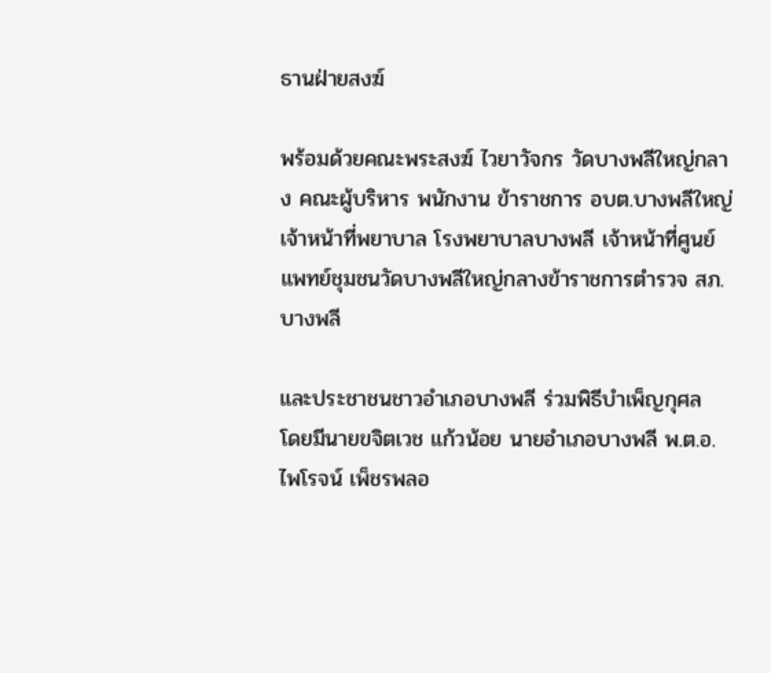ธานฝ่ายสงฆ์

พร้อมด้วยคณะพระสงฆ์ ไวยาวัจกร วัดบางพลีใหญ่กลาง คณะผู้บริหาร พนักงาน ข้าราชการ อบต.บางพลีใหญ่ เจ้าหน้าที่พยาบาล โรงพยาบาลบางพลี เจ้าหน้าที่ศูนย์แพทย์ชุมชนวัดบางพลีใหญ่กลางข้าราชการตำรวจ สภ.บางพลี

และประชาชนชาวอำเภอบางพลี ร่วมพิธีบำเพ็ญกุศล
โดยมีนายขจิตเวช แก้วน้อย นายอำเภอบางพลี พ.ต.อ.ไพโรจน์ เพ็ชรพลอ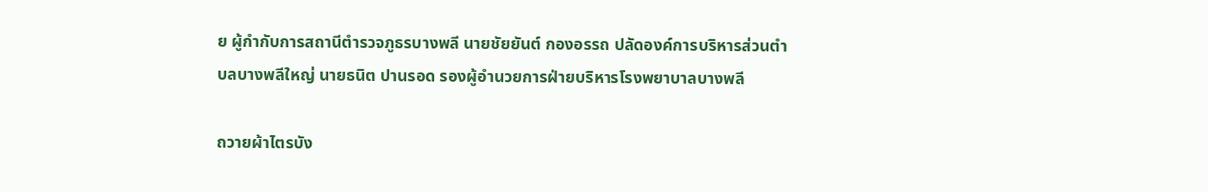ย ผู้กำกับการสถานีตำรวจภูธรบางพลี นายชัยยันต์ กองอรรถ ปลัดองค์การบริหารส่วนตำบลบางพลีใหญ่ นายธนิต ปานรอด รองผู้อำนวยการฝ่ายบริหารโรงพยาบาลบางพลี

ถวายผ้าไตรบัง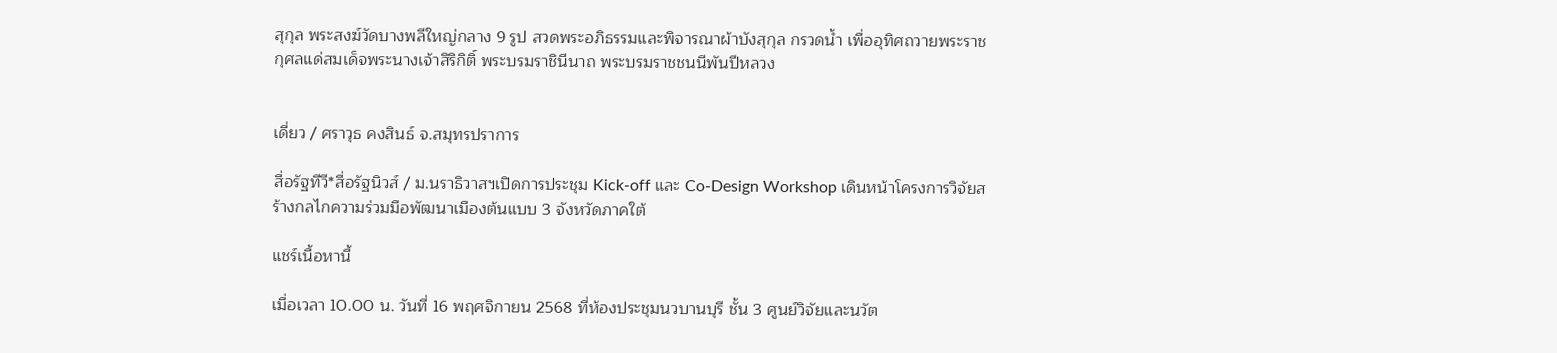สุกุล พระสงฆ์วัดบางพลีใหญ่กลาง 9 รูป สวดพระอภิธรรมและพิจารณาผ้าบังสุกุล กรวดน้ำ เพื่ออุทิศถวายพระราชกุศลแด่สมเด็จพระนางเจ้าสิริกิติ์ พระบรมราชินีนาถ พระบรมราชชนนีพันปีหลวง


เดี่ยว / ศราวุธ คงสินธ์ จ.สมุทรปราการ

สื่อรัฐทีวี*สื่อรัฐนิวส์ / ม.นราธิวาสฯเปิดการประชุม Kick-off และ Co-Design Workshop เดินหน้าโครงการวิจัยสร้างกลไกความร่วมมือพัฒนาเมืองต้นแบบ 3 จังหวัดภาคใต้

แชร์เนื้อหานี้

เมื่อเวลา 10.00 น. วันที่ 16 พฤศจิกายน 2568 ที่ห้องประชุมนวบานบุรี ชั้น 3 ศูนย์วิจัยและนวัต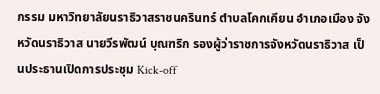กรรม มหาวิทยาลัยนราธิวาสราชนครินทร์ ตำบลโคกเคียน อำเภอเมือง จังหวัดนราธิวาส นายวีรพัฒน์ บุณฑริก รองผู้ว่าราชการจังหวัดนราธิวาส เป็นประธานเปิดการประชุม Kick-off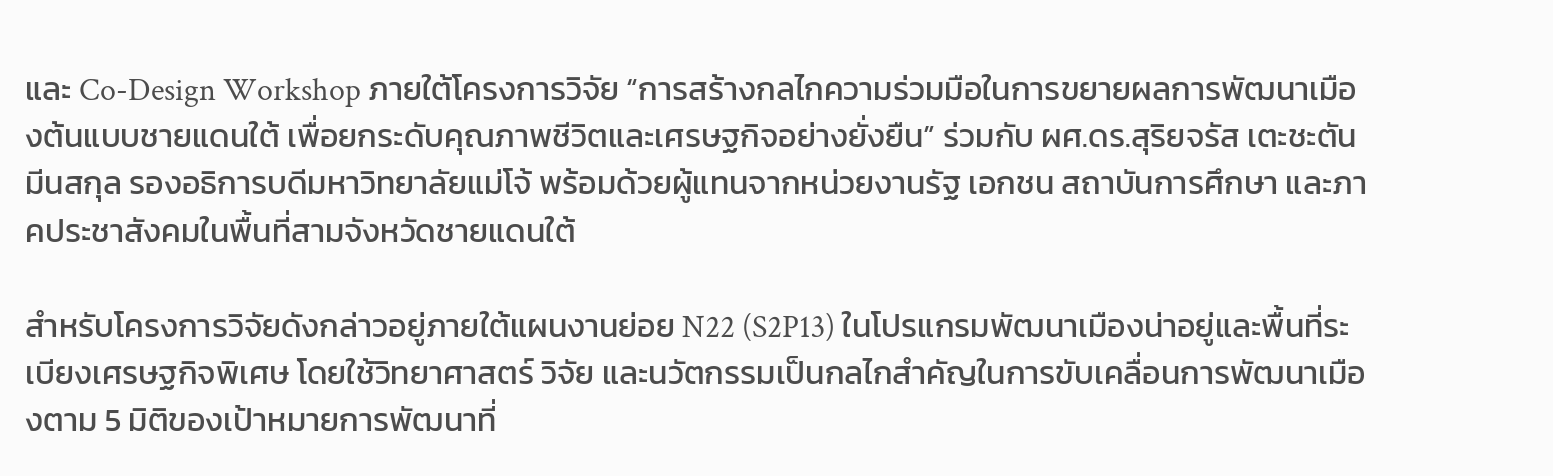และ Co-Design Workshop ภายใต้โครงการวิจัย “การสร้างกลไกความร่วมมือในการขยายผลการพัฒนาเมืองต้นแบบชายแดนใต้ เพื่อยกระดับคุณภาพชีวิตและเศรษฐกิจอย่างยั่งยืน” ร่วมกับ ผศ.ดร.สุริยจรัส เตะชะตันมีนสกุล รองอธิการบดีมหาวิทยาลัยแม่โจ้ พร้อมด้วยผู้แทนจากหน่วยงานรัฐ เอกชน สถาบันการศึกษา และภาคประชาสังคมในพื้นที่สามจังหวัดชายแดนใต้

สำหรับโครงการวิจัยดังกล่าวอยู่ภายใต้แผนงานย่อย N22 (S2P13) ในโปรแกรมพัฒนาเมืองน่าอยู่และพื้นที่ระเบียงเศรษฐกิจพิเศษ โดยใช้วิทยาศาสตร์ วิจัย และนวัตกรรมเป็นกลไกสำคัญในการขับเคลื่อนการพัฒนาเมืองตาม 5 มิติของเป้าหมายการพัฒนาที่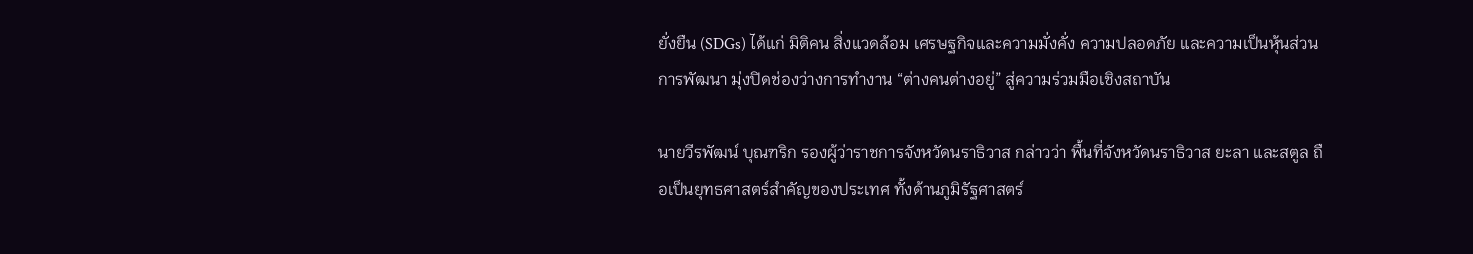ยั่งยืน (SDGs) ได้แก่ มิติคน สิ่งแวดล้อม เศรษฐกิจและความมั่งคั่ง ความปลอดภัย และความเป็นหุ้นส่วนการพัฒนา มุ่งปิดช่องว่างการทำงาน “ต่างคนต่างอยู่” สู่ความร่วมมือเชิงสถาบัน

นายวีรพัฒน์ บุณฑริก รองผู้ว่าราชการจังหวัดนราธิวาส กล่าวว่า พื้นที่จังหวัดนราธิวาส ยะลา และสตูล ถือเป็นยุทธศาสตร์สำคัญของประเทศ ทั้งด้านภูมิรัฐศาสตร์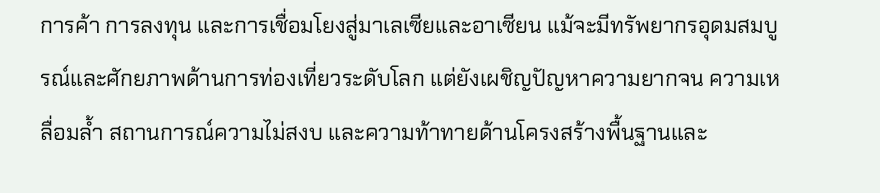การค้า การลงทุน และการเชื่อมโยงสู่มาเลเซียและอาเซียน แม้จะมีทรัพยากรอุดมสมบูรณ์และศักยภาพด้านการท่องเที่ยวระดับโลก แต่ยังเผชิญปัญหาความยากจน ความเหลื่อมล้ำ สถานการณ์ความไม่สงบ และความท้าทายด้านโครงสร้างพื้นฐานและ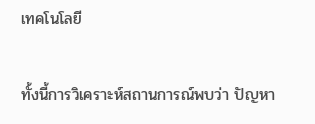เทคโนโลยี

ทั้งนี้การวิเคราะห์สถานการณ์พบว่า ปัญหา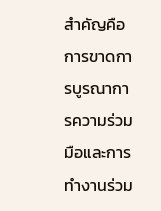สำคัญคือการขาดการบูรณาการความร่วมมือและการทำงานร่วม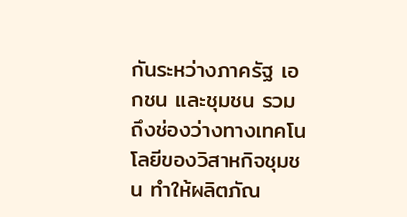กันระหว่างภาครัฐ เอกชน และชุมชน รวมถึงช่องว่างทางเทคโนโลยีของวิสาหกิจชุมชน ทำให้ผลิตภัณ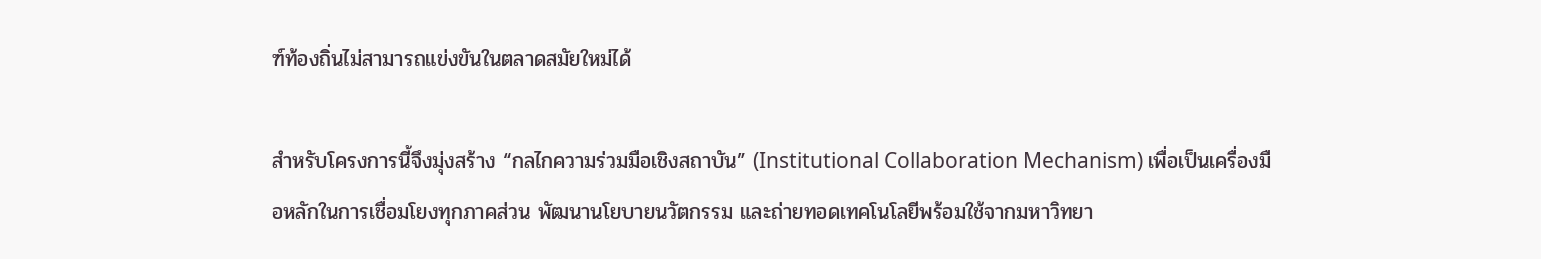ฑ์ท้องถิ่นไม่สามารถแข่งขันในตลาดสมัยใหม่ได้

สำหรับโครงการนี้จึงมุ่งสร้าง “กลไกความร่วมมือเชิงสถาบัน” (Institutional Collaboration Mechanism) เพื่อเป็นเครื่องมือหลักในการเชื่อมโยงทุกภาคส่วน พัฒนานโยบายนวัตกรรม และถ่ายทอดเทคโนโลยีพร้อมใช้จากมหาวิทยา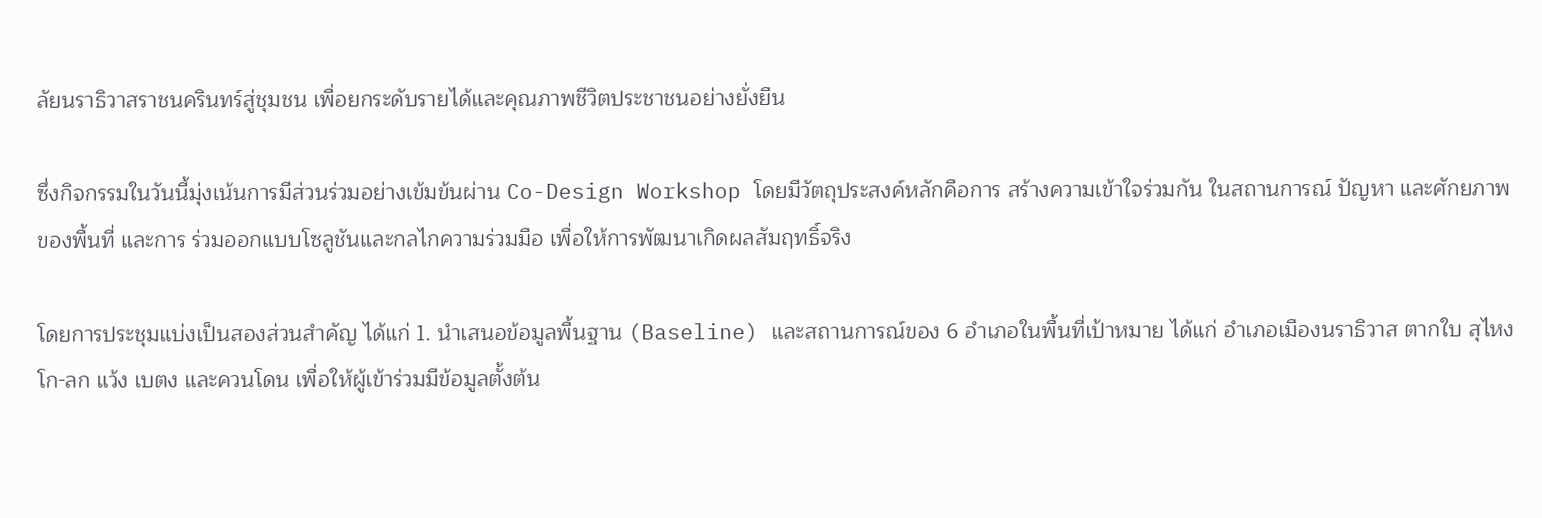ลัยนราธิวาสราชนครินทร์สู่ชุมชน เพื่อยกระดับรายได้และคุณภาพชีวิตประชาชนอย่างยั่งยืน

ซึ่งกิจกรรมในวันนี้มุ่งเน้นการมีส่วนร่วมอย่างเข้มข้นผ่าน Co-Design Workshop โดยมีวัตถุประสงค์หลักคือการ สร้างความเข้าใจร่วมกัน ในสถานการณ์ ปัญหา และศักยภาพของพื้นที่ และการ ร่วมออกแบบโซลูชันและกลไกความร่วมมือ เพื่อให้การพัฒนาเกิดผลสัมฤทธิ์จริง

โดยการประชุมแบ่งเป็นสองส่วนสำคัญ ได้แก่ 1. นำเสนอข้อมูลพื้นฐาน (Baseline) และสถานการณ์ของ 6 อำเภอในพื้นที่เป้าหมาย ได้แก่ อำเภอเมืองนราธิวาส ตากใบ สุไหงโก-ลก แว้ง เบตง และควนโดน เพื่อให้ผู้เข้าร่วมมีข้อมูลตั้งต้น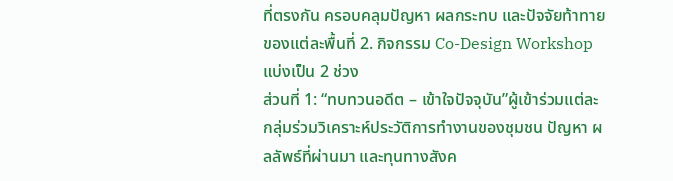ที่ตรงกัน ครอบคลุมปัญหา ผลกระทบ และปัจจัยท้าทายของแต่ละพื้นที่ 2. กิจกรรม Co-Design Workshop แบ่งเป็น 2 ช่วง
ส่วนที่ 1: “ทบทวนอดีต – เข้าใจปัจจุบัน”ผู้เข้าร่วมแต่ละกลุ่มร่วมวิเคราะห์ประวัติการทำงานของชุมชน ปัญหา ผลลัพธ์ที่ผ่านมา และทุนทางสังค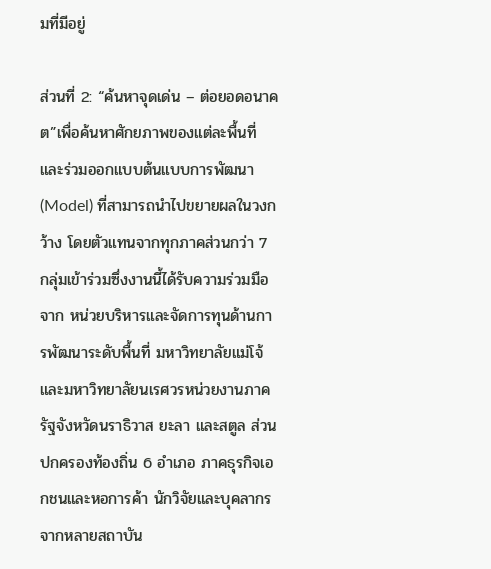มที่มีอยู่

ส่วนที่ 2: “ค้นหาจุดเด่น – ต่อยอดอนาคต”เพื่อค้นหาศักยภาพของแต่ละพื้นที่และร่วมออกแบบต้นแบบการพัฒนา (Model) ที่สามารถนำไปขยายผลในวงกว้าง โดยตัวแทนจากทุกภาคส่วนกว่า 7 กลุ่มเข้าร่วมซึ่งงานนี้ได้รับความร่วมมือจาก หน่วยบริหารและจัดการทุนด้านการพัฒนาระดับพื้นที่ มหาวิทยาลัยแม่โจ้ และมหาวิทยาลัยนเรศวรหน่วยงานภาครัฐจังหวัดนราธิวาส ยะลา และสตูล ส่วนปกครองท้องถิ่น 6 อำเภอ ภาคธุรกิจเอกชนและหอการค้า นักวิจัยและบุคลากรจากหลายสถาบัน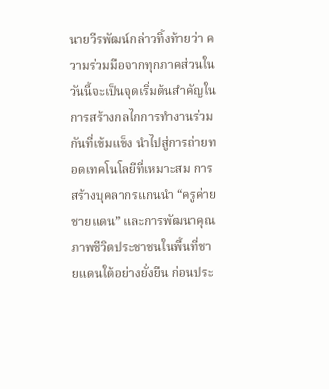นายวีรพัฒน์กล่าวทิ้งท้ายว่า ความร่วมมือจากทุกภาคส่วนในวันนี้จะเป็นจุดเริ่มต้นสำคัญในการสร้างกลไกการทำงานร่วมกันที่เข้มแข็ง นำไปสู่การถ่ายทอดเทคโนโลยีที่เหมาะสม การสร้างบุคลากรแกนนำ “ครูค่ายชายแดน” และการพัฒนาคุณภาพชีวิตประชาชนในพื้นที่ชายแดนใต้อย่างยั่งยืน ก่อนประ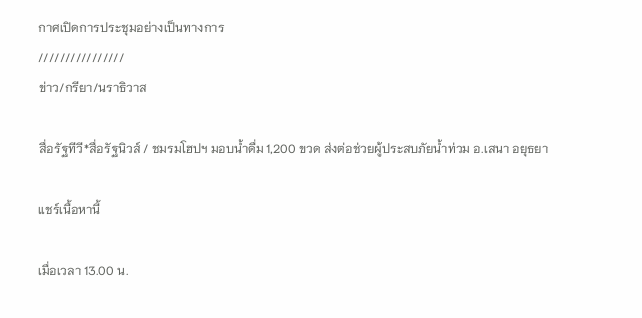กาศเปิดการประชุมอย่างเป็นทางการ
////////////////
ข่าว/กรียา/นราธิวาส

สื่อรัฐทีวี*สื่อรัฐนิวส์ / ชมรมโฮปฯ มอบน้ำดื่ม 1,200 ขวด ส่งต่อช่วยผู้ประสบภัยน้ำท่วม อ.เสนา อยุธยา

แชร์เนื้อหานี้

เมื่อเวลา 13.00 น.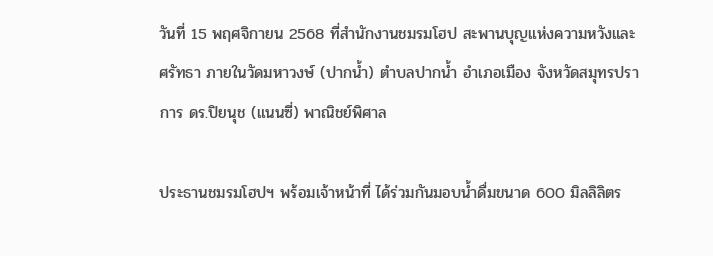วันที่ 15 พฤศจิกายน 2568 ที่สำนักงานชมรมโฮป สะพานบุญแห่งความหวังและศรัทธา ภายในวัดมหาวงษ์ (ปากน้ำ) ตำบลปากน้ำ อำเภอเมือง จังหวัดสมุทรปราการ ดร.ปิยนุช (แนนซี่) พาณิชย์พิศาล

ประธานชมรมโฮปฯ พร้อมเจ้าหน้าที่ ได้ร่วมกันมอบน้ำดื่มขนาด 600 มิลลิลิตร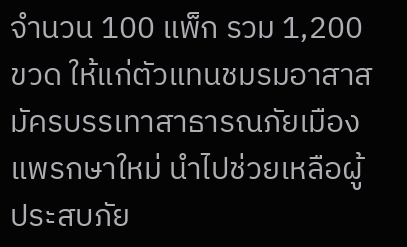จำนวน 100 แพ็ก รวม 1,200 ขวด ให้แก่ตัวแทนชมรมอาสาสมัครบรรเทาสาธารณภัยเมืองแพรกษาใหม่ นำไปช่วยเหลือผู้ประสบภัย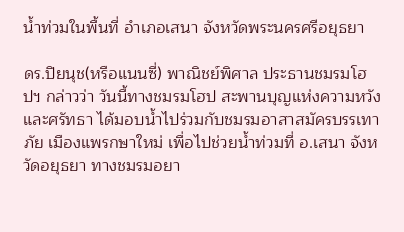น้ำท่วมในพื้นที่ อำเภอเสนา จังหวัดพระนครศรีอยุธยา

ดร.ปิยนุช(หรือแนนซี่) พาณิชย์พิศาล ประธานชมรมโฮปฯ กล่าวว่า วันนี้ทางชมรมโฮป สะพานบุญแห่งความหวังและศรัทธา ได้มอบน้ำไปร่วมกับชมรมอาสาสมัครบรรเทาภัย เมืองแพรกษาใหม่ เพื่อไปช่วยน้ำท่วมที่ อ.เสนา จังหวัดอยุธยา ทางชมรมอยา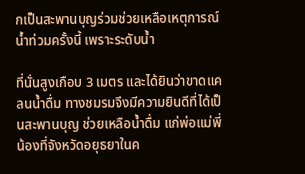กเป็นสะพานบุญร่วมช่วยเหลือเหตุการณ์น้ำท่วมครั้งนี้ เพราะระดับน้ำ

ที่นั่นสูงเกือบ 3 เมตร และได้ยินว่าขาดแคลนน้ำดื่ม ทางชมรมจึงมีความยินดีที่ได้เป็นสะพานบุญ ช่วยเหลือน้ำดื่ม แก่พ่อแม่พี่น้องที่จังหวัดอยุธยาในค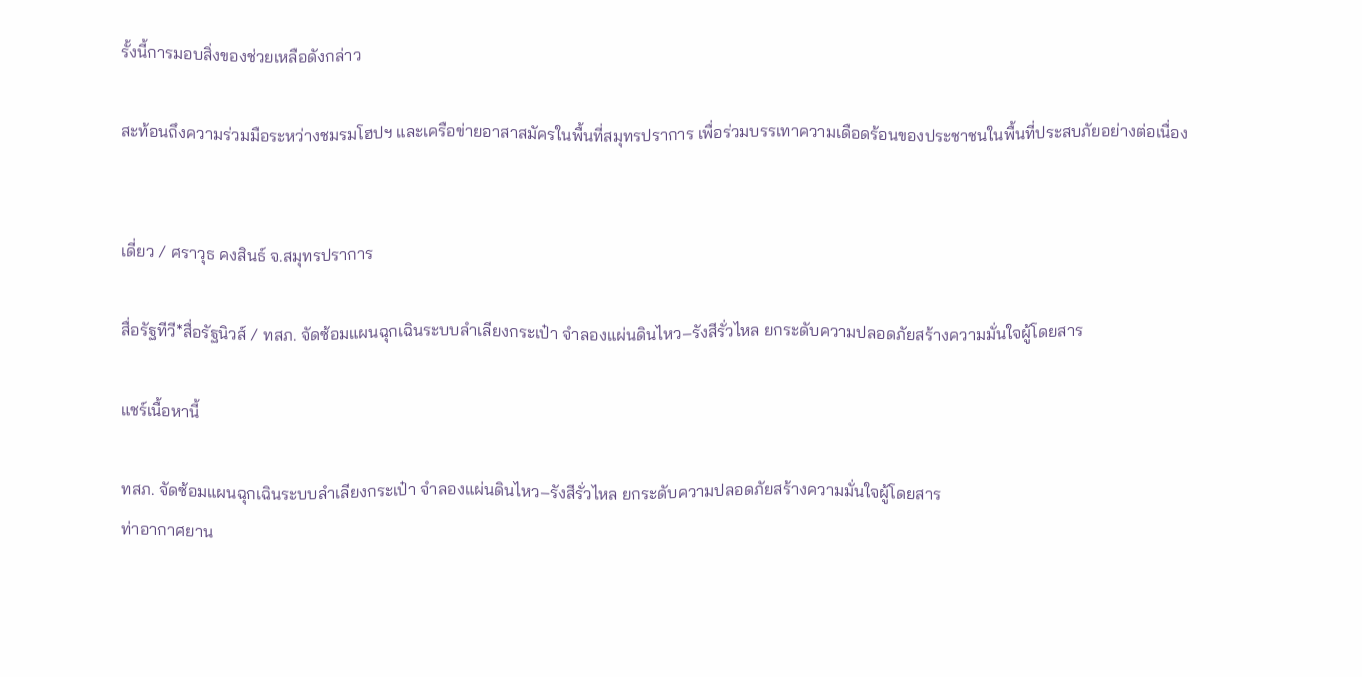รั้งนี้การมอบสิ่งของช่วยเหลือดังกล่าว

สะท้อนถึงความร่วมมือระหว่างชมรมโฮปฯ และเครือข่ายอาสาสมัครในพื้นที่สมุทรปราการ เพื่อร่วมบรรเทาความเดือดร้อนของประชาชนในพื้นที่ประสบภัยอย่างต่อเนื่อง


เดี่ยว / ศราวุธ คงสินธ์ จ.สมุทรปราการ

สื่อรัฐทีวี*สื่อรัฐนิวส์ / ทสภ. จัดซ้อมแผนฉุกเฉินระบบลำเลียงกระเป๋า จำลองแผ่นดินไหว–รังสีรั่วไหล ยกระดับความปลอดภัยสร้างความมั่นใจผู้โดยสาร

แชร์เนื้อหานี้

ทสภ. จัดซ้อมแผนฉุกเฉินระบบลำเลียงกระเป๋า จำลองแผ่นดินไหว–รังสีรั่วไหล ยกระดับความปลอดภัยสร้างความมั่นใจผู้โดยสาร
ท่าอากาศยาน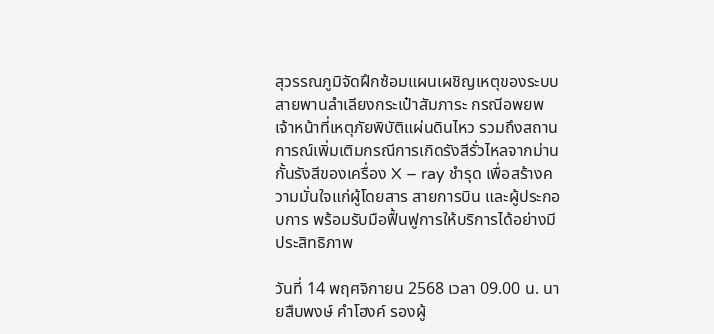สุวรรณภูมิจัดฝึกซ้อมแผนเผชิญเหตุของระบบสายพานลำเลียงกระเป๋าสัมภาระ กรณีอพยพเจ้าหน้าที่เหตุภัยพิบัติแผ่นดินไหว รวมถึงสถานการณ์เพิ่มเติมกรณีการเกิดรังสีรั่วไหลจากม่านกั้นรังสีของเครื่อง X – ray ชำรุด เพื่อสร้างความมั่นใจแก่ผู้โดยสาร สายการบิน และผู้ประกอบการ พร้อมรับมือฟื้นฟูการให้บริการได้อย่างมีประสิทธิภาพ

วันที่ 14 พฤศจิกายน 2568 เวลา 09.00 น. นายสืบพงษ์ คำโฮงค์ รองผู้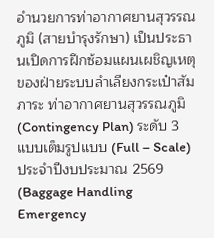อำนวยการท่าอากาศยานสุวรรณภูมิ (สายบำรุงรักษา) เป็นประธานเปิดการฝึกซ้อมแผนเผชิญเหตุของฝ่ายระบบลำเลียงกระเป๋าสัมภาระ ท่าอากาศยานสุวรรณภูมิ (Contingency Plan) ระดับ 3 แบบเต็มรูปแบบ (Full – Scale) ประจำปีงบประมาณ 2569 (Baggage Handling Emergency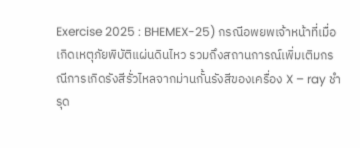Exercise 2025 : BHEMEX-25) กรณีอพยพเจ้าหน้าที่เมื่อเกิดเหตุภัยพิบัติแผ่นดินไหว รวมถึงสถานการณ์เพิ่มเติมกรณีการเกิดรังสีรั่วไหลจากม่านกั้นรังสีของเครื่อง X – ray ชำรุด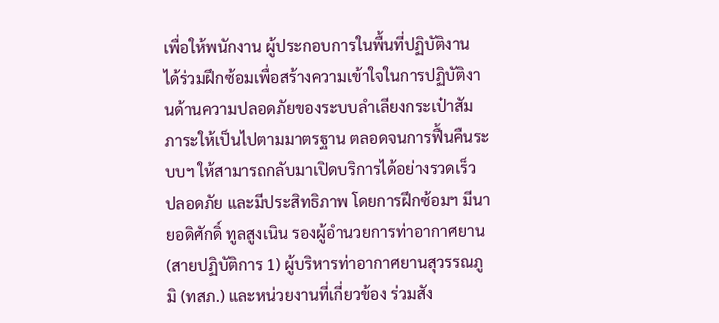เพื่อให้พนักงาน ผู้ประกอบการในพื้นที่ปฏิบัติงาน ได้ร่วมฝึกซ้อมเพื่อสร้างความเข้าใจในการปฏิบัติงานด้านความปลอดภัยของระบบลำเลียงกระเป๋าสัมภาระให้เป็นไปตามมาตรฐาน ตลอดจนการฟื้นคืนระบบฯ ให้สามารถกลับมาเปิดบริการได้อย่างรวดเร็ว ปลอดภัย และมีประสิทธิภาพ โดยการฝึกซ้อมฯ มีนายอดิศักดิ์ ทูลสูงเนิน รองผู้อำนวยการท่าอากาศยาน (สายปฏิบัติการ 1) ผู้บริหารท่าอากาศยานสุวรรณภูมิ (ทสภ.) และหน่วยงานที่เกี่ยวข้อง ร่วมสัง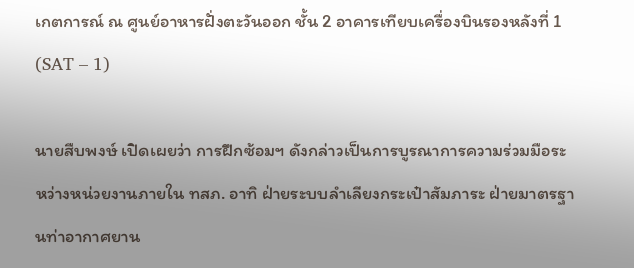เกตการณ์ ณ ศูนย์อาหารฝั่งตะวันออก ชั้น 2 อาคารเทียบเครื่องบินรองหลังที่ 1 (SAT – 1)

นายสืบพงษ์ เปิดเผยว่า การฝึกซ้อมฯ ดังกล่าวเป็นการบูรณาการความร่วมมือระหว่างหน่วยงานภายใน ทสภ. อาทิ ฝ่ายระบบลำเลียงกระเป๋าสัมภาระ ฝ่ายมาตรฐานท่าอากาศยาน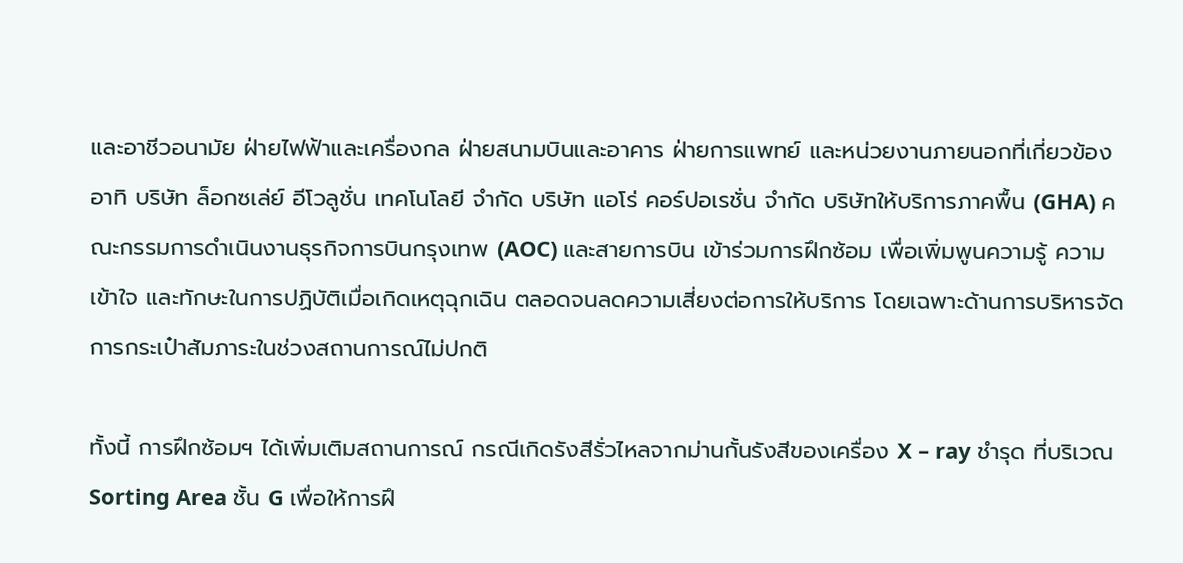และอาชีวอนามัย ฝ่ายไฟฟ้าและเครื่องกล ฝ่ายสนามบินและอาคาร ฝ่ายการแพทย์ และหน่วยงานภายนอกที่เกี่ยวข้อง อาทิ บริษัท ล็อกซเล่ย์ อีโวลูชั่น เทคโนโลยี จำกัด บริษัท แอโร่ คอร์ปอเรชั่น จำกัด บริษัทให้บริการภาคพื้น (GHA) คณะกรรมการดำเนินงานธุรกิจการบินกรุงเทพ (AOC) และสายการบิน เข้าร่วมการฝึกซ้อม เพื่อเพิ่มพูนความรู้ ความเข้าใจ และทักษะในการปฏิบัติเมื่อเกิดเหตุฉุกเฉิน ตลอดจนลดความเสี่ยงต่อการให้บริการ โดยเฉพาะด้านการบริหารจัดการกระเป๋าสัมภาระในช่วงสถานการณ์ไม่ปกติ

ทั้งนี้ การฝึกซ้อมฯ ได้เพิ่มเติมสถานการณ์ กรณีเกิดรังสีรั่วไหลจากม่านกั้นรังสีของเครื่อง X – ray ชำรุด ที่บริเวณ Sorting Area ชั้น G เพื่อให้การฝึ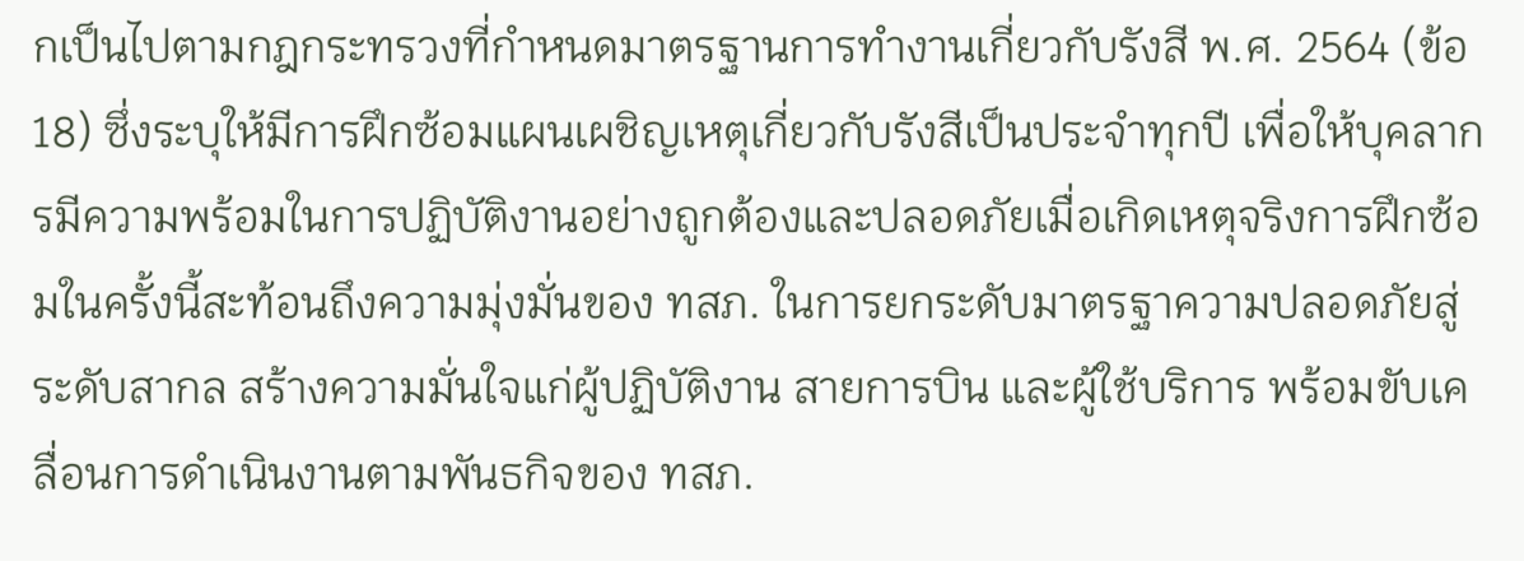กเป็นไปตามกฎกระทรวงที่กำหนดมาตรฐานการทำงานเกี่ยวกับรังสี พ.ศ. 2564 (ข้อ 18) ซึ่งระบุให้มีการฝึกซ้อมแผนเผชิญเหตุเกี่ยวกับรังสีเป็นประจำทุกปี เพื่อให้บุคลากรมีความพร้อมในการปฏิบัติงานอย่างถูกต้องและปลอดภัยเมื่อเกิดเหตุจริงการฝึกซ้อมในครั้งนี้สะท้อนถึงความมุ่งมั่นของ ทสภ. ในการยกระดับมาตรฐาความปลอดภัยสู่ระดับสากล สร้างความมั่นใจแก่ผู้ปฏิบัติงาน สายการบิน และผู้ใช้บริการ พร้อมขับเคลื่อนการดำเนินงานตามพันธกิจของ ทสภ.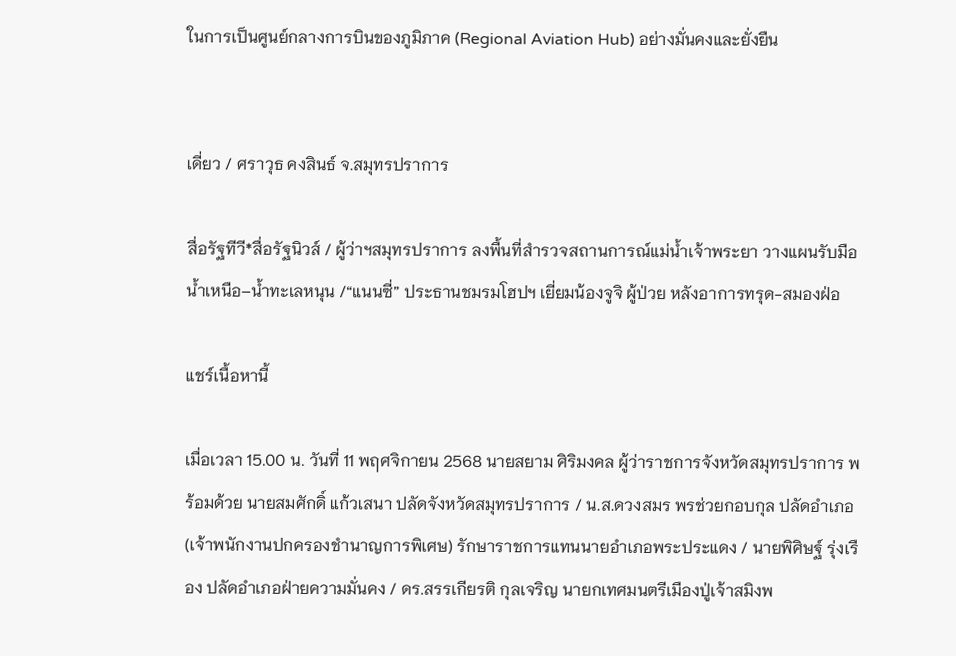ในการเป็นศูนย์กลางการบินของภูมิภาค (Regional Aviation Hub) อย่างมั่นคงและยั่งยืน


เดี่ยว / ศราวุธ คงสินธ์ จ.สมุทรปราการ

สื่อรัฐทีวี*สื่อรัฐนิวส์ / ผู้ว่าฯสมุทรปราการ ลงพื้นที่สำรวจสถานการณ์แม่น้ำเจ้าพระยา วางแผนรับมือน้ำเหนือ–น้ำทะเลหนุน /“แนนซี่” ประธานชมรมโฮปฯ เยี่ยมน้องจูจิ ผู้ป่วย หลังอาการทรุด-สมองฝ่อ

แชร์เนื้อหานี้

เมื่อเวลา 15.00 น. วันที่ 11 พฤศจิกายน 2568 นายสยาม ศิริมงคล ผู้ว่าราชการจังหวัดสมุทรปราการ พร้อมด้วย นายสมศักดิ์ แก้วเสนา ปลัดจังหวัดสมุทรปราการ / น.ส.ดวงสมร พรช่วยกอบกุล ปลัดอำเภอ (เจ้าพนักงานปกครองชำนาญการพิเศษ) รักษาราชการแทนนายอำเภอพระประแดง / นายพิศิษฐ์ รุ่งเรือง ปลัดอำเภอฝ่ายความมั่นคง / ดร.สรรเกียรติ กุลเจริญ นายกเทศมนตรีเมืองปู่เจ้าสมิงพ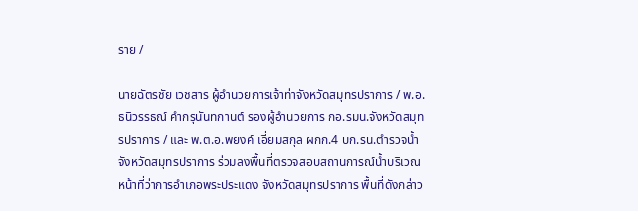ราย /

นายฉัตรชัย เวชสาร ผู้อำนวยการเจ้าท่าจังหวัดสมุทรปราการ / พ.อ.ธนิวรรธณ์ คำกรุนันทกานต์ รองผู้อำนวยการ กอ.รมน.จังหวัดสมุทรปราการ / และ พ.ต.อ.พยงค์ เอี่ยมสกุล ผกก.4 บก.รน.ตำรวจน้ำจังหวัดสมุทรปราการ ร่วมลงพื้นที่ตรวจสอบสถานการณ์น้ำบริเวณหน้าที่ว่าการอำเภอพระประแดง จังหวัดสมุทรปราการ พื้นที่ดังกล่าว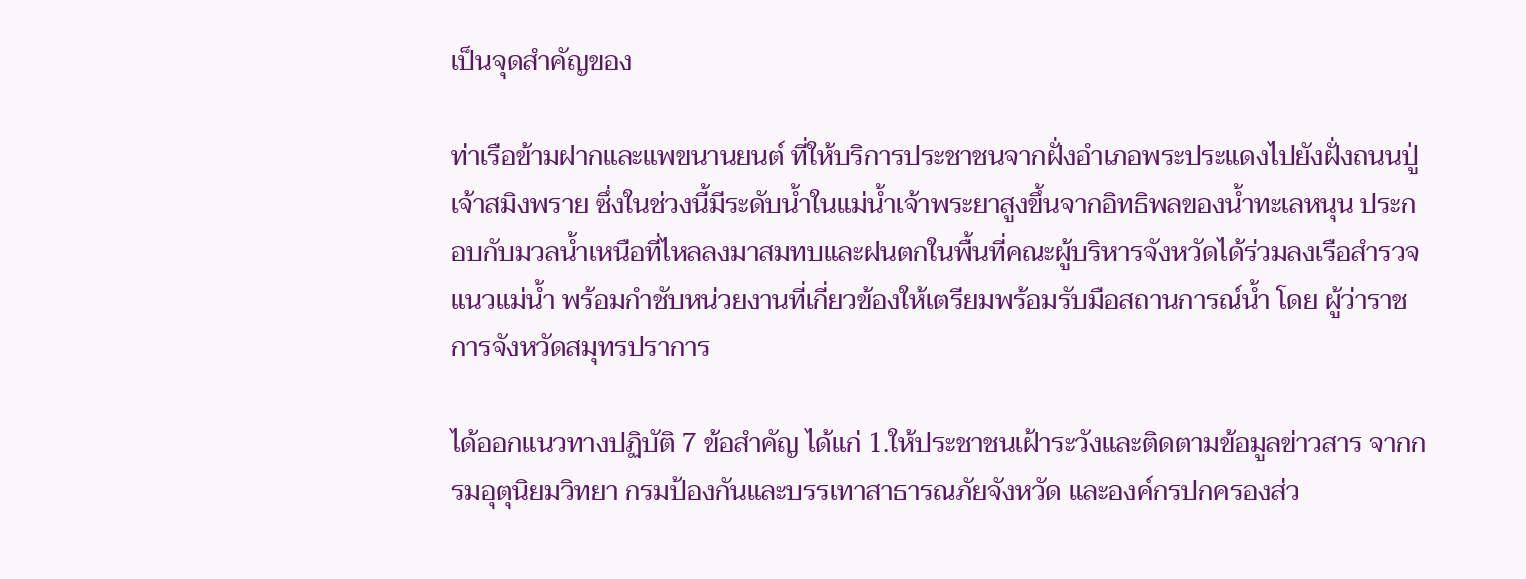เป็นจุดสำคัญของ

ท่าเรือข้ามฝากและแพขนานยนต์ ที่ให้บริการประชาชนจากฝั่งอำเภอพระประแดงไปยังฝั่งถนนปู่เจ้าสมิงพราย ซึ่งในช่วงนี้มีระดับน้ำในแม่น้ำเจ้าพระยาสูงขึ้นจากอิทธิพลของน้ำทะเลหนุน ประกอบกับมวลน้ำเหนือที่ไหลลงมาสมทบและฝนตกในพื้นที่คณะผู้บริหารจังหวัดได้ร่วมลงเรือสำรวจแนวแม่น้ำ พร้อมกำชับหน่วยงานที่เกี่ยวข้องให้เตรียมพร้อมรับมือสถานการณ์น้ำ โดย ผู้ว่าราชการจังหวัดสมุทรปราการ

ได้ออกแนวทางปฏิบัติ 7 ข้อสำคัญ ได้แก่ 1.ให้ประชาชนเฝ้าระวังและติดตามข้อมูลข่าวสาร จากกรมอุตุนิยมวิทยา กรมป้องกันและบรรเทาสาธารณภัยจังหวัด และองค์กรปกครองส่ว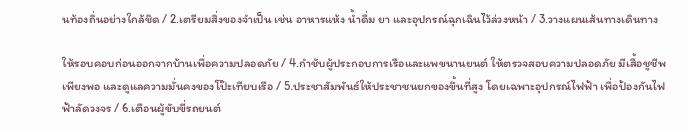นท้องถิ่นอย่างใกล้ชิด / 2.เตรียมสิ่งของจำเป็น เช่น อาหารแห้ง น้ำดื่ม ยา และอุปกรณ์ฉุกเฉินไว้ล่วงหน้า / 3.วางแผนเส้นทางเดินทาง

ให้รอบคอบก่อนออกจากบ้านเพื่อความปลอดภัย / 4.กำชับผู้ประกอบการเรือและแพขนานยนต์ ให้ตรวจสอบความปลอดภัย มีเสื้อชูชีพเพียงพอ และดูแลความมั่นคงของโป๊ะเทียบเรือ / 5.ประชาสัมพันธ์ให้ประชาชนยกของขึ้นที่สูง โดยเฉพาะอุปกรณ์ไฟฟ้า เพื่อป้องกันไฟฟ้าลัดวงจร / 6.เตือนผู้ขับขี่รถยนต์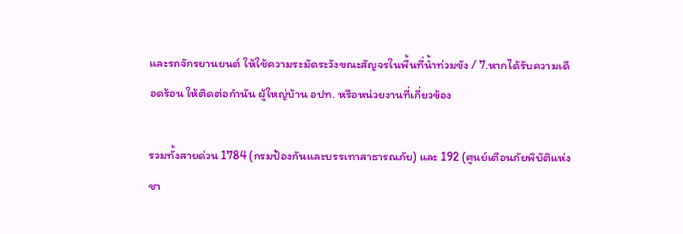และรถจักรยานยนต์ ให้ใช้ความระมัดระวังขณะสัญจรในพื้นที่น้ำท่วมขัง / 7.หากได้รับความเดือดร้อน ให้ติดต่อกำนัน ผู้ใหญ่บ้าน อปท. หรือหน่วยงานที่เกี่ยวข้อง

รวมทั้งสายด่วน 1784 (กรมป้องกันและบรรเทาสาธารณภัย) และ 192 (ศูนย์เตือนภัยพิบัติแห่งชา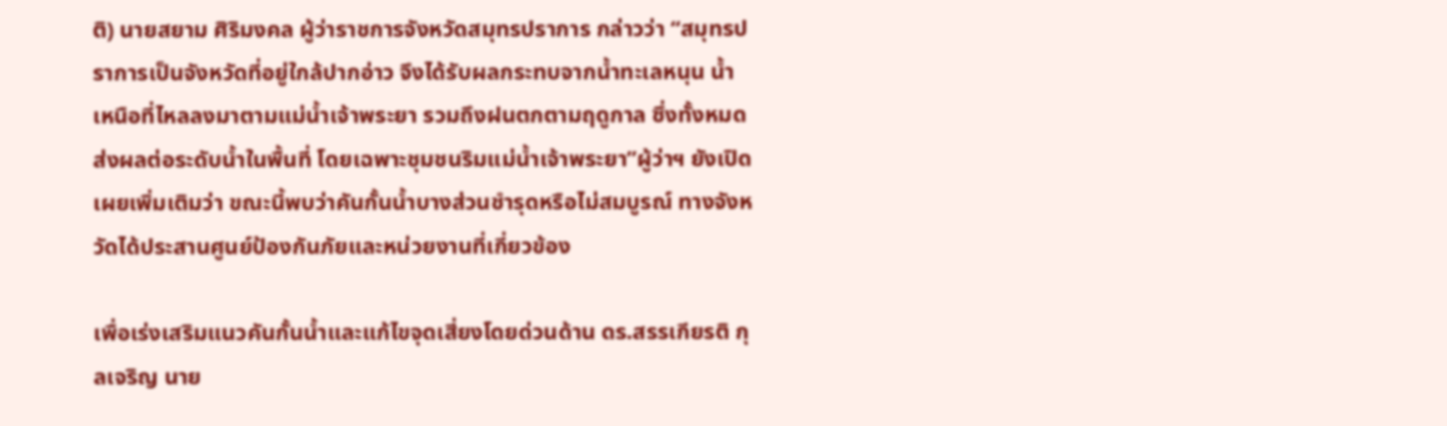ติ) นายสยาม ศิริมงคล ผู้ว่าราชการจังหวัดสมุทรปราการ กล่าวว่า “สมุทรปราการเป็นจังหวัดที่อยู่ใกล้ปากอ่าว จึงได้รับผลกระทบจากน้ำทะเลหนุน น้ำเหนือที่ไหลลงมาตามแม่น้ำเจ้าพระยา รวมถึงฝนตกตามฤดูกาล ซึ่งทั้งหมดส่งผลต่อระดับน้ำในพื้นที่ โดยเฉพาะชุมชนริมแม่น้ำเจ้าพระยา”ผู้ว่าฯ ยังเปิดเผยเพิ่มเติมว่า ขณะนี้พบว่าคันกั้นน้ำบางส่วนชำรุดหรือไม่สมบูรณ์ ทางจังหวัดได้ประสานศูนย์ป้องกันภัยและหน่วยงานที่เกี่ยวข้อง

เพื่อเร่งเสริมแนวคันกั้นน้ำและแก้ไขจุดเสี่ยงโดยด่วนด้าน ดร.สรรเกียรติ กุลเจริญ นาย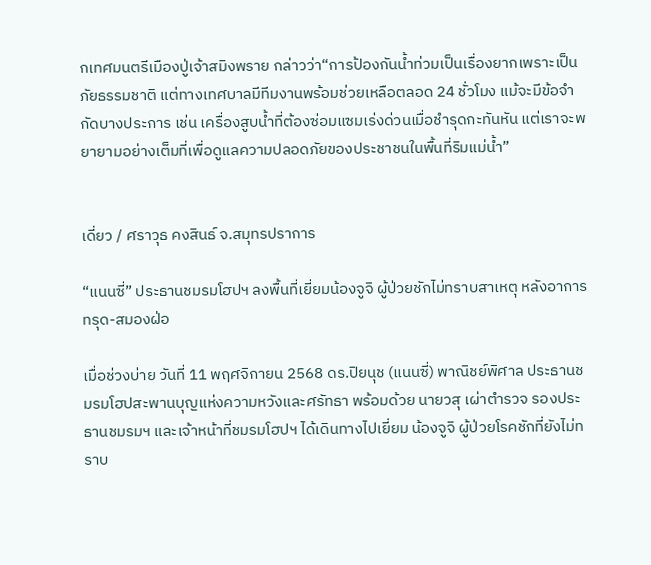กเทศมนตรีเมืองปู่เจ้าสมิงพราย กล่าวว่า“การป้องกันน้ำท่วมเป็นเรื่องยากเพราะเป็นภัยธรรมชาติ แต่ทางเทศบาลมีทีมงานพร้อมช่วยเหลือตลอด 24 ชั่วโมง แม้จะมีข้อจำกัดบางประการ เช่น เครื่องสูบน้ำที่ต้องซ่อมแซมเร่งด่วนเมื่อชำรุดกะทันหัน แต่เราจะพยายามอย่างเต็มที่เพื่อดูแลความปลอดภัยของประชาชนในพื้นที่ริมแม่น้ำ”


เดี่ยว / ศราวุธ คงสินธ์ จ.สมุทรปราการ

“แนนซี่” ประธานชมรมโฮปฯ ลงพื้นที่เยี่ยมน้องจูจิ ผู้ป่วยชักไม่ทราบสาเหตุ หลังอาการทรุด-สมองฝ่อ

เมื่อช่วงบ่าย วันที่ 11 พฤศจิกายน 2568 ดร.ปิยนุช (แนนซี่) พาณิชย์พิศาล ประธานชมรมโฮปสะพานบุญแห่งความหวังและศรัทธา พร้อมด้วย นายวสุ เผ่าตำรวจ รองประธานชมรมฯ และเจ้าหน้าที่ชมรมโฮปฯ ได้เดินทางไปเยี่ยม น้องจูจิ ผู้ป่วยโรคชักที่ยังไม่ทราบ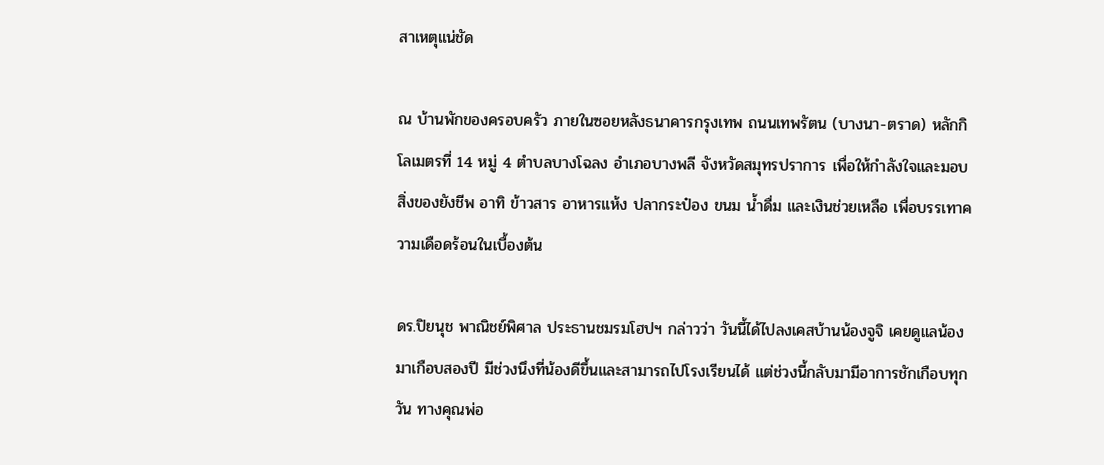สาเหตุแน่ชัด

ณ บ้านพักของครอบครัว ภายในซอยหลังธนาคารกรุงเทพ ถนนเทพรัตน (บางนา-ตราด) หลักกิโลเมตรที่ 14 หมู่ 4 ตำบลบางโฉลง อำเภอบางพลี จังหวัดสมุทรปราการ เพื่อให้กำลังใจและมอบสิ่งของยังชีพ อาทิ ข้าวสาร อาหารแห้ง ปลากระป๋อง ขนม น้ำดื่ม และเงินช่วยเหลือ เพื่อบรรเทาความเดือดร้อนในเบื้องต้น

ดร.ปิยนุช พาณิชย์พิศาล ประธานชมรมโฮปฯ กล่าวว่า วันนี้ได้ไปลงเคสบ้านน้องจูจิ เคยดูแลน้องมาเกือบสองปี มีช่วงนึงที่น้องดีขึ้นและสามารถไปโรงเรียนได้ แต่ช่วงนี้กลับมามีอาการชักเกือบทุกวัน ทางคุณพ่อ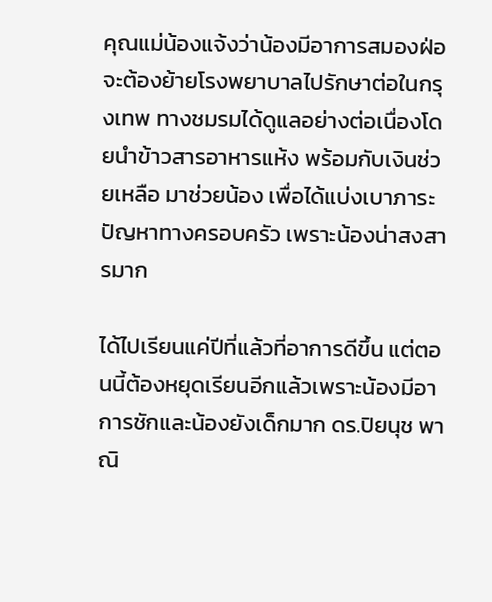คุณแม่น้องแจ้งว่าน้องมีอาการสมองฝ่อ จะต้องย้ายโรงพยาบาลไปรักษาต่อในกรุงเทพ ทางชมรมได้ดูแลอย่างต่อเนื่องโดยนำข้าวสารอาหารแห้ง พร้อมกับเงินช่วยเหลือ มาช่วยน้อง เพื่อได้แบ่งเบาภาระปัญหาทางครอบครัว เพราะน้องน่าสงสารมาก

ได้ไปเรียนแค่ปีที่แล้วที่อาการดีขึ้น แต่ตอนนี้ต้องหยุดเรียนอีกแล้วเพราะน้องมีอาการชักและน้องยังเด็กมาก ดร.ปิยนุช พาณิ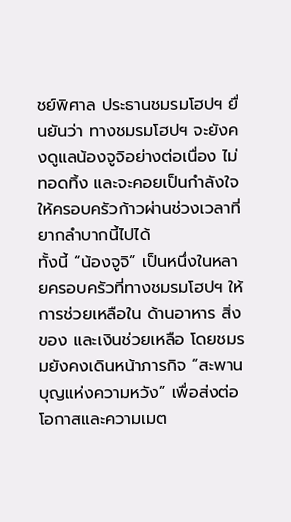ชย์พิศาล ประธานชมรมโฮปฯ ยื่นยันว่า ทางชมรมโฮปฯ จะยังคงดูแลน้องจูจิอย่างต่อเนื่อง ไม่ทอดทิ้ง และจะคอยเป็นกำลังใจให้ครอบครัวก้าวผ่านช่วงเวลาที่ยากลำบากนี้ไปได้
ทั้งนี้ “น้องจูจิ” เป็นหนึ่งในหลายครอบครัวที่ทางชมรมโฮปฯ ให้การช่วยเหลือใน ด้านอาหาร สิ่งของ และเงินช่วยเหลือ โดยชมรมยังคงเดินหน้าภารกิจ “สะพานบุญแห่งความหวัง” เพื่อส่งต่อโอกาสและความเมต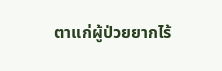ตาแก่ผู้ป่วยยากไร้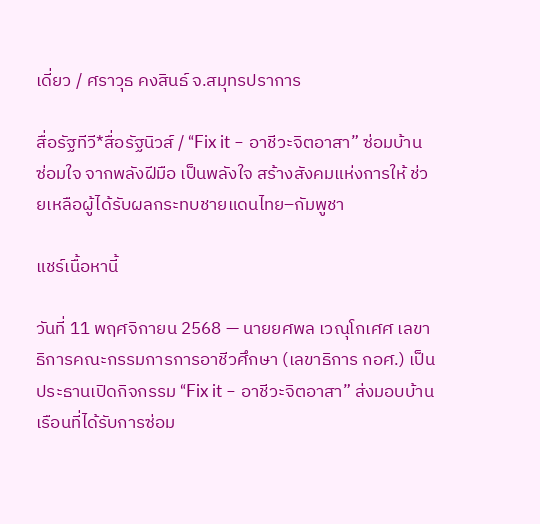เดี่ยว / ศราวุธ คงสินธ์ จ.สมุทรปราการ

สื่อรัฐทีวี*สื่อรัฐนิวส์ / “Fix it – อาชีวะจิตอาสา” ซ่อมบ้าน ซ่อมใจ จากพลังฝีมือ เป็นพลังใจ สร้างสังคมแห่งการให้ ช่วยเหลือผู้ได้รับผลกระทบชายแดนไทย–กัมพูชา

แชร์เนื้อหานี้

วันที่ 11 พฤศจิกายน 2568 — นายยศพล เวณุโกเศศ เลขาธิการคณะกรรมการการอาชีวศึกษา (เลขาธิการ กอศ.) เป็นประธานเปิดกิจกรรม “Fix it – อาชีวะจิตอาสา” ส่งมอบบ้านเรือนที่ได้รับการซ่อม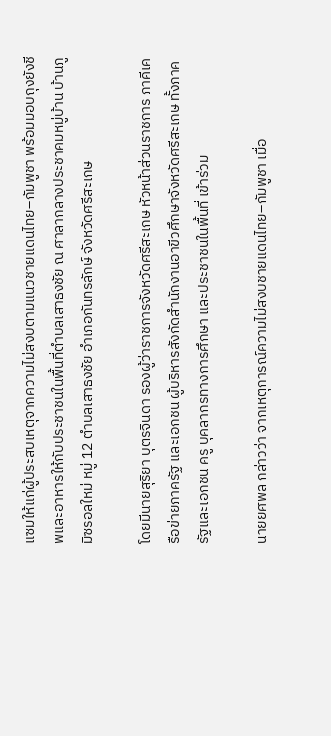แซมให้แก่ผู้ประสบเหตุจากความไม่สงบตามแนวชายแดนไทย–กัมพูชา พร้อมมอบถุงยังชีพและอาหารให้กับประชาชนในพื้นที่ตำบลเสาธงชัย ณ ศาลากลางประชาคมหมู่บ้าน บ้านภูมิซรอลใหม่ หมู่ 12 ตำบลเสาธงชัย อำเภอกันทรลักษ์ จังหวัดศรีสะเกษ

โดยมีนายสุริยา บุตรจินดา รองผู้ว่าราชการจังหวัดศรีสะเกษ หัวหน้าส่วนราชการ ภาคีเครือข่ายภาครัฐ และเอกชน ผู้บริหารสังกัดสำนักงานอาขีวศึกษาจังหวัดศรีสะเกษ ทั้งภาครัฐและเอกชน ครู บุคลากรทางการศึกษา และประชาชนในพื้นที่ เข้าร่วม

นายยศพล กล่าวว่า จากเหตุการณ์ความไม่สงบชายแดนไทย–กัมพูชา เมื่อ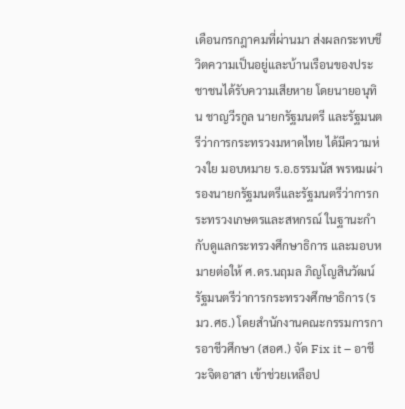เดือนกรกฎาคมที่ผ่านมา ส่งผลกระทบชีวิตความเป็นอยู่และบ้านเรือนของประชาชนได้รับความเสียหาย โดยนายอนุทิน ชาญวีรกูล นายกรัฐมนตรี และรัฐมนตรีว่าการกระทรวงมหาดไทย ได้มีความห่วงใย มอบหมาย ร.อ.ธรรมนัส พรหมเผ่า รองนายกรัฐมนตรีและรัฐมนตรีว่าการกระทรวงเกษตรและสหกรณ์ ในฐานะกำกับดูแลกระทรวงศึกษาธิการ และมอบหมายต่อให้ ศ.ดร.นฤมล ภิญโญสินวัฒน์ รัฐมนตรีว่าการกระทรวงศึกษาธิการ (รมว.ศธ.) โดยสำนักงานคณะกรรมการการอาชีวศึกษา (สอศ.) จัด Fix it – อาชีวะจิตอาสา เข้าช่วยเหลือป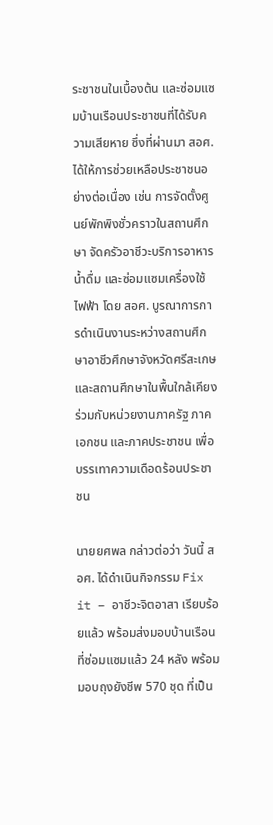ระชาชนในเบื้องต้น และซ่อมแซมบ้านเรือนประชาชนที่ได้รับความเสียหาย ซึ่งที่ผ่านมา สอศ. ได้ให้การช่วยเหลือประชาชนอย่างต่อเนื่อง เช่น การจัดตั้งศูนย์พักพิงชั่วคราวในสถานศึกษา จัดครัวอาชีวะบริการอาหาร น้ำดื่ม และซ่อมแซมเครื่องใช้ไฟฟ้า โดย สอศ. บูรณาการการดำเนินงานระหว่างสถานศึกษาอาชีวศึกษาจังหวัดศรีสะเกษ และสถานศึกษาในพื้นใกล้เคียง ร่วมกับหน่วยงานภาครัฐ ภาคเอกชน และภาคประชาชน เพื่อบรรเทาความเดือดร้อนประชาชน

นายยศพล กล่าวต่อว่า วันนี้ สอศ. ได้ดำเนินกิจกรรม Fix it – อาชีวะจิตอาสา เรียบร้อยแล้ว พร้อมส่งมอบบ้านเรือนที่ซ่อมแซมแล้ว 24 หลัง พร้อมมอบถุงยังชีพ 570 ชุด ที่เป็น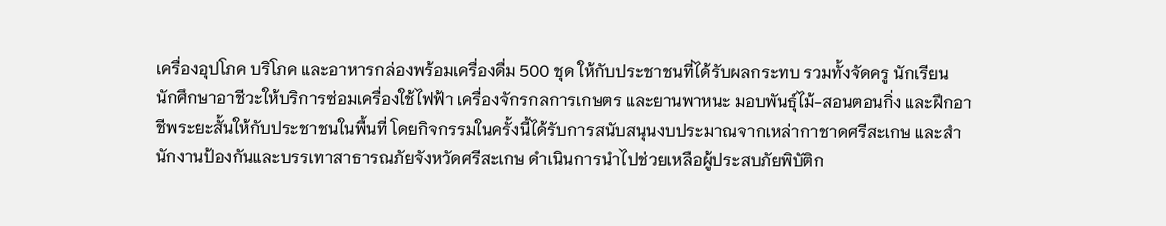เครื่องอุปโภค บริโภค และอาหารกล่องพร้อมเครื่องดื่ม 500 ชุด ให้กับประชาชนที่ได้รับผลกระทบ รวมทั้งจัดครู นักเรียน นักศึกษาอาชีวะให้บริการซ่อมเครื่องใช้ไฟฟ้า เครื่องจักรกลการเกษตร และยานพาหนะ มอบพันธ์ุไม้-สอนตอนกิ่ง และฝึกอาชีพระยะสั้นให้กับประชาชนในพื้นที่ โดยกิจกรรมในครั้งนี้ได้รับการสนับสนุนงบประมาณจากเหล่ากาชาดศรีสะเกษ และสำนักงานป้องกันและบรรเทาสาธารณภัยจังหวัดศรีสะเกษ ดำเนินการนำไปช่วยเหลือผู้ประสบภัยพิบัติก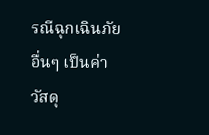รณีฉุกเฉินภัยอื่นๆ เป็นค่าวัสดุ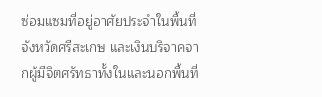ซ่อมแซมที่อยู่อาศัยประจำในพื้นที่จังหวัดศรีสะเกษ และเงินบริจาคจากผู้มีจิตศรัทธาทั้งในและนอกพื้นที่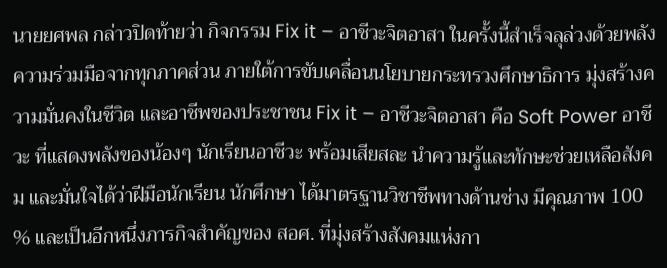นายยศพล กล่าวปิดท้ายว่า กิจกรรม Fix it – อาชีวะจิตอาสา ในครั้งนี้สำเร็จลุล่วงด้วยพลังความร่วมมือจากทุกภาคส่วน ภายใต้การขับเคลื่อนนโยบายกระทรวงศึกษาธิการ มุ่งสร้างความมั่นคงในชีวิต และอาชีพของประชาชน Fix it – อาชีวะจิตอาสา คือ Soft Power อาชีวะ ที่แสดงพลังของน้องๆ นักเรียนอาชีวะ พร้อมเสียสละ นำความรู้และทักษะช่วยเหลือสังคม และมั่นใจได้ว่าฝีมือนักเรียน นักศึกษา ได้มาตรฐานวิชาชีพทางด้านช่าง มีคุณภาพ 100 % และเป็นอีกหนึ่งภารกิจสำคัญของ สอศ. ที่มุ่งสร้างสังคมแห่งกา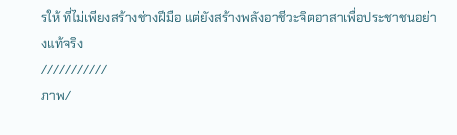รให้ ที่ไม่เพียงสร้างช่างฝีมือ แต่ยังสร้างพลังอาชีวะจิตอาสาเพื่อประชาชนอย่างแท้จริง
///////////
ภาพ/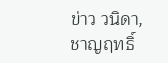ข่าว วนิดา,ชาญฤทธิ์